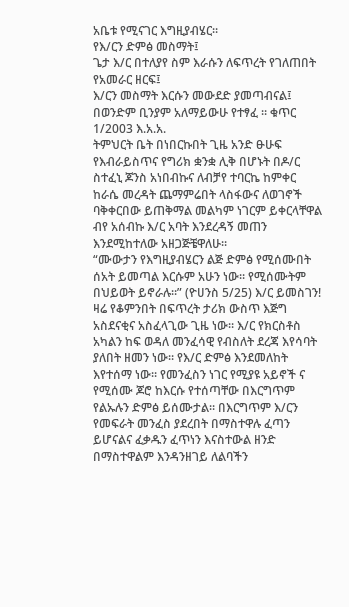አቤቱ የሚናገር እግዚያብሄር።
የእ/ርን ድምፅ መስማት፤
ጌታ እ/ር በተለያየ ስም እራሱን ለፍጥረት የገለጠበት የአመራር ዘርፍ፤
እ/ርን መስማት እርሱን መውደድ ያመጣብናል፤ በወንድም ቢንያም አለማይውሁ የተፃፈ ። ቁጥር 1/2003 እ.አ.አ.
ትምህርት ቤት በነበርኩበት ጊዜ አንድ ፁሁፍ የእብራይስጥና የግሪክ ቋንቋ ሊቅ በሆኑት በዶ/ር ስተፈኒ ጆንስ አነበብኩና ለብቻየ ተባርኬ ከምቀር ከራሴ መረዳት ጨማምሬበት ላስፋውና ለወገኖች ባቅቀርበው ይጠቅማል መልካም ነገርም ይቀርላቸዋል ብየ አሰብኩ እ/ር አባት እንደረዳኝ መጠን እንደሚከተለው አዘጋጅቼዋለሁ።
“ሙውታን የእግዚያብሄርን ልጅ ድምፅ የሚሰሙበት ሰአት ይመጣል እርሱም አሁን ነው። የሚሰሙትም በህይወት ይኖራሉ።” (ዮሀንስ 5/25) እ/ር ይመስገን! ዛሬ የቆምንበት በፍጥረት ታሪክ ውስጥ እጅግ አስደናቂና አስፈላጊው ጊዜ ነው። እ/ር የክርስቶስ አካልን ከፍ ወዳለ መንፈሳዊ የብስለት ደረጃ እየሳባት ያለበት ዘመን ነው። የእ/ር ድምፅ እንደመለከት እየተሰማ ነው። የመንፈስን ነገር የሚያዩ አይኖች ና የሚሰሙ ጆሮ ከእርሱ የተሰጣቸው በእርግጥም የልኡሉን ድምፅ ይሰሙታል። በእርግጥም እ/ርን የመፍራት መንፈስ ያደረበት በማስተዋሉ ፈጣን ይሆናልና ፈቃዱን ፈጥነን እናስተውል ዘንድ በማስተዋልም እንዳንዘገይ ለልባችን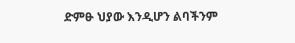ድምፁ ህያው እንዲሆን ልባችንም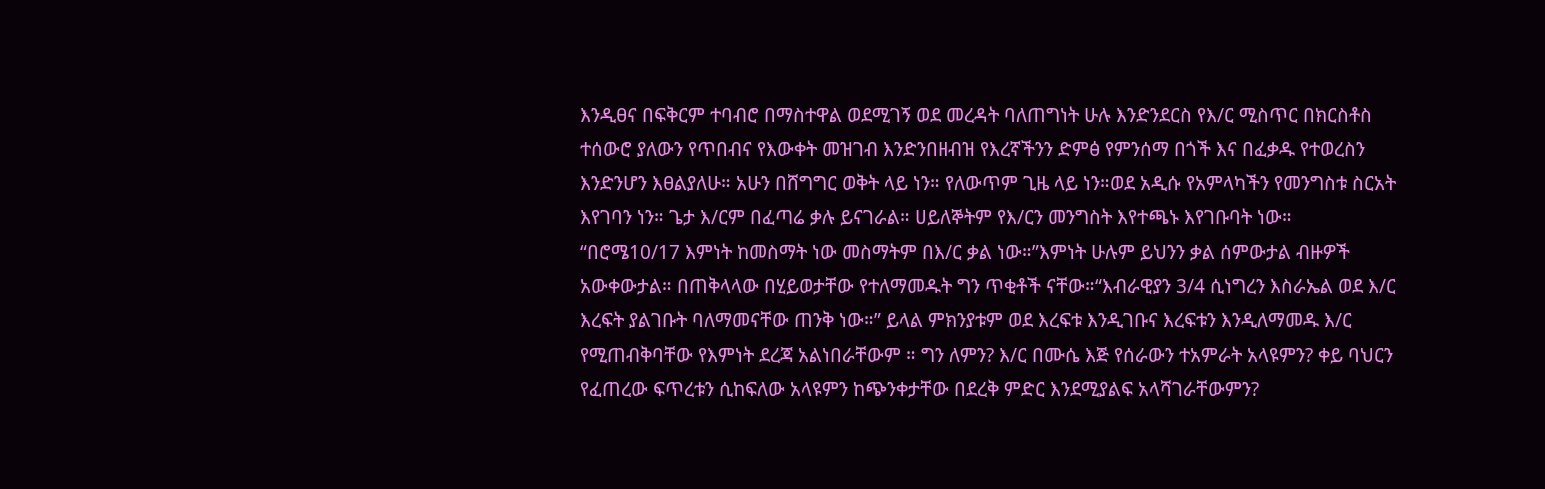እንዲፀና በፍቅርም ተባብሮ በማስተዋል ወደሚገኝ ወደ መረዳት ባለጠግነት ሁሉ እንድንደርስ የእ/ር ሚስጥር በክርስቶስ ተሰውሮ ያለውን የጥበብና የእውቀት መዝገብ እንድንበዘብዝ የእረኛችንን ድምፅ የምንሰማ በጎች እና በፈቃዱ የተወረስን እንድንሆን እፀልያለሁ። አሁን በሸግግር ወቅት ላይ ነን። የለውጥም ጊዜ ላይ ነን።ወደ አዲሱ የአምላካችን የመንግስቱ ስርአት እየገባን ነን። ጌታ እ/ርም በፈጣሬ ቃሉ ይናገራል። ሀይለኞትም የእ/ርን መንግስት እየተጫኑ እየገቡባት ነው።
“በሮሜ10/17 እምነት ከመስማት ነው መስማትም በእ/ር ቃል ነው።”እምነት ሁሉም ይህንን ቃል ሰምውታል ብዙዎች አውቀውታል። በጠቅላላው በሂይወታቸው የተለማመዱት ግን ጥቂቶች ናቸው።“እብራዊያን 3/4 ሲነግረን እስራኤል ወደ እ/ር እረፍት ያልገቡት ባለማመናቸው ጠንቅ ነው።” ይላል ምክንያቱም ወደ እረፍቱ እንዲገቡና እረፍቱን እንዲለማመዱ እ/ር የሚጠብቅባቸው የእምነት ደረጃ አልነበራቸውም ። ግን ለምን? እ/ር በሙሴ እጅ የሰራውን ተአምራት አላዩምን? ቀይ ባህርን የፈጠረው ፍጥረቱን ሲከፍለው አላዩምን ከጭንቀታቸው በደረቅ ምድር እንደሚያልፍ አላሻገራቸውምን?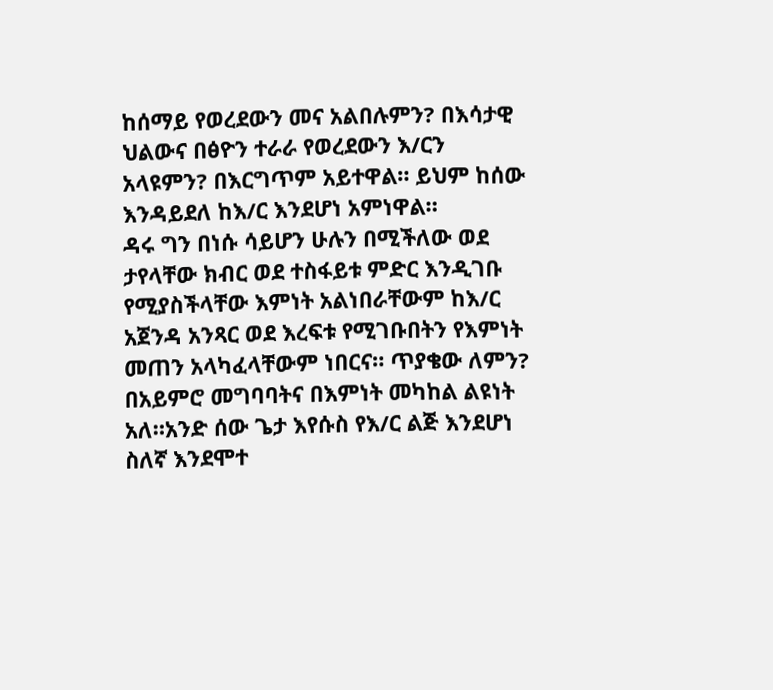ከሰማይ የወረደውን መና አልበሉምን? በእሳታዊ ህልውና በፅዮን ተራራ የወረደውን እ/ርን አላዩምን? በእርግጥም አይተዋል። ይህም ከሰው እንዳይደለ ከእ/ር እንደሆነ አምነዋል።
ዳሩ ግን በነሱ ሳይሆን ሁሉን በሚችለው ወደ ታየላቸው ክብር ወደ ተስፋይቱ ምድር እንዲገቡ የሚያስችላቸው እምነት አልነበራቸውም ከእ/ር አጀንዳ አንጻር ወደ እረፍቱ የሚገቡበትን የእምነት መጠን አላካፈላቸውም ነበርና። ጥያቄው ለምን? በአይምሮ መግባባትና በእምነት መካከል ልዩነት አለ።አንድ ሰው ጌታ እየሱስ የእ/ር ልጅ እንደሆነ ስለኛ እንደሞተ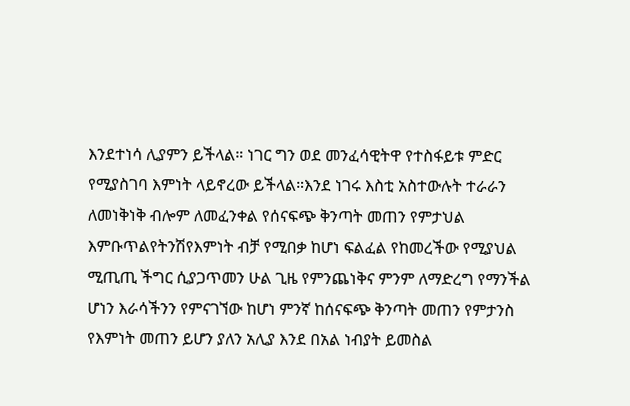እንደተነሳ ሊያምን ይችላል። ነገር ግን ወደ መንፈሳዊትዋ የተስፋይቱ ምድር የሚያስገባ እምነት ላይኖረው ይችላል።እንደ ነገሩ እስቲ አስተውሉት ተራራን ለመነቅነቅ ብሎም ለመፈንቀል የሰናፍጭ ቅንጣት መጠን የምታህል እምቡጥልየትንሽየእምነት ብቻ የሚበቃ ከሆነ ፍልፈል የከመረችው የሚያህል ሚጢጢ ችግር ሲያጋጥመን ሁል ጊዜ የምንጨነቅና ምንም ለማድረግ የማንችል ሆነን እራሳችንን የምናገኘው ከሆነ ምንኛ ከሰናፍጭ ቅንጣት መጠን የምታንስ የእምነት መጠን ይሆን ያለን አሊያ እንደ በአል ነብያት ይመስል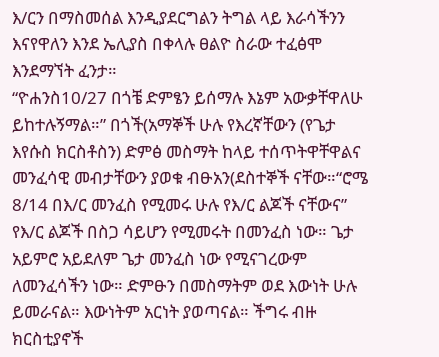እ/ርን በማስመሰል እንዲያደርግልን ትግል ላይ እራሳችንን እናየዋለን እንደ ኤሊያስ በቀላሉ ፀልዮ ስራው ተፈፅሞ እንደማኘት ፈንታ።
“ዮሐንስ10/27 በጎቼ ድምፄን ይሰማሉ እኔም አውቃቸዋለሁ ይከተሉኝማል።” በጎች(አማኞች ሁሉ የእረኛቸውን (የጌታ እየሱስ ክርስቶስን) ድምፅ መስማት ከላይ ተሰጥትዋቸዋልና መንፈሳዊ መብታቸውን ያወቁ ብፁአን(ደስተኞች ናቸው።“ሮሜ 8/14 በእ/ር መንፈስ የሚመሩ ሁሉ የእ/ር ልጆች ናቸውና” የእ/ር ልጆች በስጋ ሳይሆን የሚመሩት በመንፈስ ነው። ጌታ አይምሮ አይደለም ጌታ መንፈስ ነው የሚናገረውም ለመንፈሳችን ነው። ድምፁን በመስማትም ወደ እውነት ሁሉ ይመራናል። እውነትም አርነት ያወጣናል። ችግሩ ብዙ ክርስቲያኖች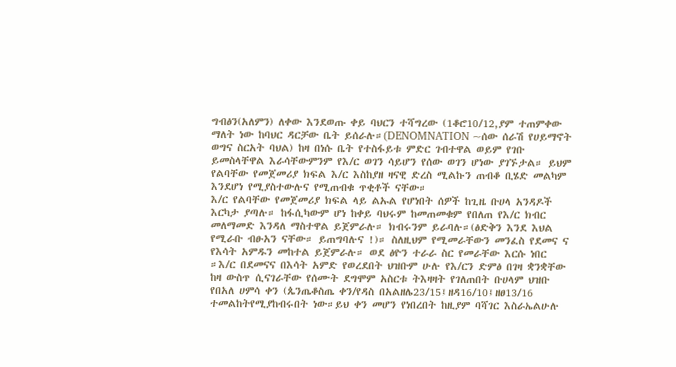ግብፅን(አለምን) ለቀው እንደወጡ ቀይ ባህርን ተሻግረው (1ቆሮ10/12,ያም ተጠምቀው ማለት ነው ከባህር ዳርቻው ቤት ይሰራሉ።(DENOMNATION ~ሰው ሰራሽ የሀይማኖት ወግና ስርአት ባህል) ከዛ በነሱ ቤት የተስፋይቱ ምድር ገብተዋል ወይም የገቡ ይመስላቸዋል እራሳቸውምንም የእ/ር ወገን ሳይሆን የሰው ወገን ሆነው ያገኙታል። ይህም የልባቸው የመጀመሪያ ክፍል እ/ር እስከያዘ ዛናዊ ድረስ ሚልኩን ጠብቆ ቢሄድ መልካም እንደሆነ የሚያስተውሉና የሚጠብቁ ጥቂቶች ናቸው።
እ/ር የልባቸው የመጀመሪያ ክፍል ላይ ልኡል የሆነበት ሰዎች ከጊዜ ቡሀላ አንዳዶች እርካታ ያጣሉ። ከፋሲካውም ሆነ ከቀይ ባህሩም ከመጠመቁም የበለጠ የእ/ር ክብር መለማመድ እንዳለ ማስተዋል ይጀምራሉ። ክብሩንም ይራባሉ።(ፅድቅን እንደ እህል የሚራቡ ብፁአን ናቸው። ይጠግባሉና !)። ስለዚህም የሚመራቸውን መንፈስ የደመና ና የእሳት አምዱን መከተል ይጀምራሉ። ወደ ፅዮን ተራራ ስር የመራቸው እርሱ ነበር ።እ/ር በደመናና በእሳት አምድ የወረደበት ህዝቡም ሁሉ የእ/ርን ድምፅ በገዛ ቋንቋቸው ከዛ ውስጥ ሲናገራቸው የሰሙት ደግሞም አስርቱ ትእዛዛት የገለጠበት ቡሀላም ህዝቡ የበአለ ሀምሳ ቀን (ጴንጤቆስጤ ቀን/የዳስ በአልዘሌ23/15፤ዘዳ16/10፤ዘፀ13/16 ተመልከትየሚያከብሩበት ነው።ይህ ቀን መሆን የነበረበት ከዚያም ባሻገር እስራኤልሁሉ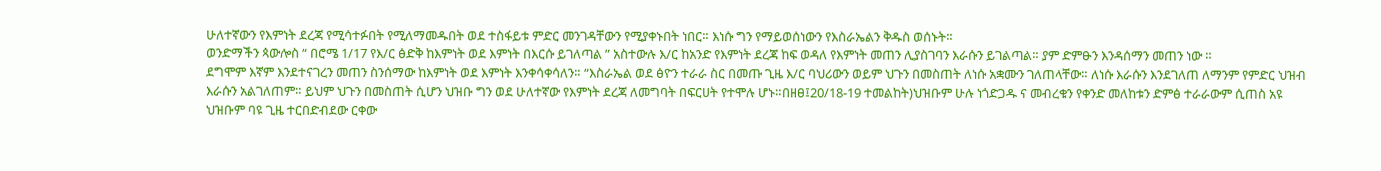ሁለተኛውን የእምነት ደረጃ የሚሳተፉበት የሚለማመዱበት ወደ ተስፋይቱ ምድር መንገዳቸውን የሚያቀኑበት ነበር። እነሱ ግን የማይወሰነውን የእስራኤልን ቅዱስ ወሰኑት።
ወንድማችን ጳውሎስ “ በሮሜ 1/17 የእ/ር ፅድቅ ከእምነት ወደ እምነት በእርሱ ይገለጣል ” አስተውሉ እ/ር ከአንድ የእምነት ደረጃ ከፍ ወዳለ የእምነት መጠን ሊያስገባን እራሱን ይገልጣል። ያም ድምፁን እንዳሰማን መጠን ነው ።
ደግሞም እኛም እንደተናገረን መጠን ስንሰማው ከእምነት ወደ እምነት እንቀሳቀሳለን። “እስራኤል ወደ ፅዮን ተራራ ስር በመጡ ጊዜ እ/ር ባህሪውን ወይም ህጉን በመስጠት ለነሱ አቋሙን ገለጠላቸው። ለነሱ እራሱን እንደገለጠ ለማንም የምድር ህዝብ እራሱን አልገለጠም። ይህም ህጉን በመስጠት ሲሆን ህዝቡ ግን ወደ ሁለተኛው የእምነት ደረጃ ለመግባት በፍርሀት የተሞሉ ሆኑ።በዘፀ፤20/18-19 ተመልከት)ህዝቡም ሁሉ ነጎድጋዱ ና መብረቁን የቀንድ መለከቱን ድምፅ ተራራውም ሲጠስ አዩ ህዝቡም ባዩ ጊዜ ተርበድብደው ርቀው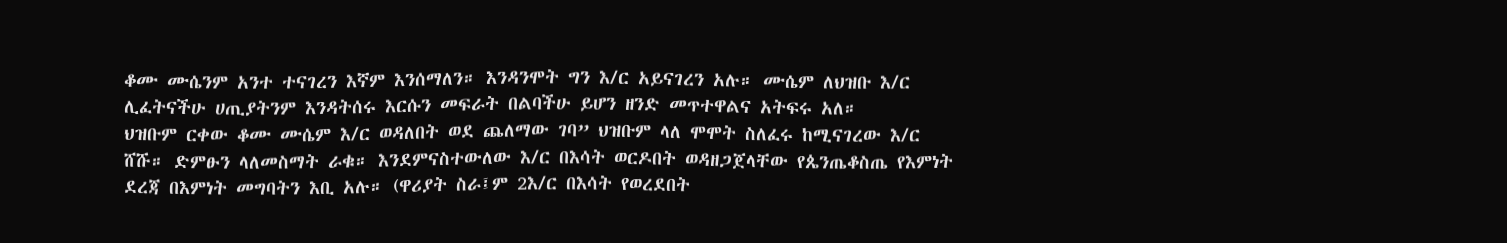ቆሙ ሙሴንም አንተ ተናገረን እኛም እንሰማለን። እንዳንሞት ግን እ/ር አይናገረን አሉ። ሙሴም ለህዝቡ እ/ር ሊፈትናችሁ ሀጢያትንም እንዳትሰሩ እርሱን መፍራት በልባችሁ ይሆን ዘንድ መጥተዋልና አትፍሩ አለ።
ህዝቡም ርቀው ቆሙ ሙሴም እ/ር ወዳለበት ወደ ጨለማው ገባ” ህዝቡም ላለ ሞሞት ስለፈሩ ከሚናገረው እ/ር ሸሹ። ድምፁን ላለመስማት ራቁ። እንደምናስተውለው እ/ር በእሳት ወርዶበት ወዳዘጋጀላቸው የጴንጤቆስጤ የእምነት ደረጃ በእምነት መግባትን እቢ አሉ። (ዋሪያት ስራ፤ም 2እ/ር በእሳት የወረደበት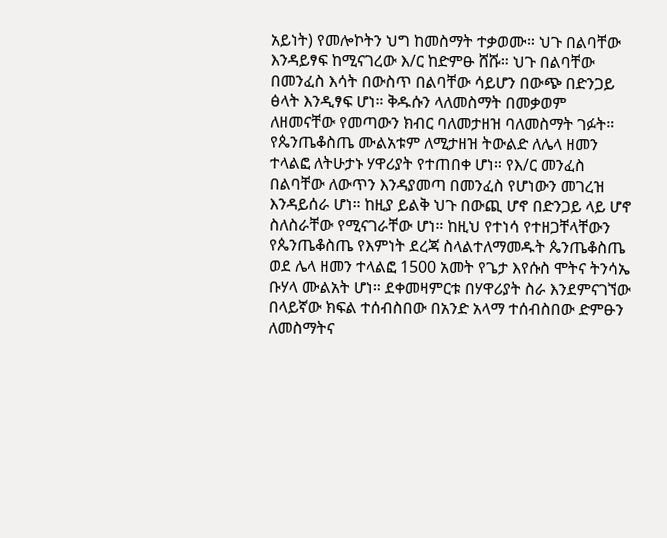አይነት) የመሎኮትን ህግ ከመስማት ተቃወሙ። ህጉ በልባቸው እንዳይፃፍ ከሚናገረው እ/ር ከድምፁ ሸሹ። ህጉ በልባቸው በመንፈስ እሳት በውስጥ በልባቸው ሳይሆን በውጭ በድንጋይ ፅላት እንዲፃፍ ሆነ። ቅዱሱን ላለመስማት በመቃወም ለዘመናቸው የመጣውን ክብር ባለመታዘዝ ባለመስማት ገፉት።
የጴንጤቆስጤ ሙልአቱም ለሚታዘዝ ትውልድ ለሌላ ዘመን ተላልፎ ለትሁታኑ ሃዋሪያት የተጠበቀ ሆነ። የእ/ር መንፈስ በልባቸው ለውጥን እንዳያመጣ በመንፈስ የሆነውን መገረዝ እንዳይሰራ ሆነ። ከዚያ ይልቅ ህጉ በውጪ ሆኖ በድንጋይ ላይ ሆኖ ስለስራቸው የሚናገራቸው ሆነ። ከዚህ የተነሳ የተዘጋቸላቸውን የጴንጤቆስጤ የእምነት ደረጃ ስላልተለማመዱት ጴንጤቆስጤ ወደ ሌላ ዘመን ተላልፎ 1500 አመት የጌታ እየሱስ ሞትና ትንሳኤ ቡሃላ ሙልአት ሆነ። ደቀመዛምርቱ በሃዋሪያት ስራ እንደምናገኘው በላይኛው ክፍል ተሰብስበው በአንድ አላማ ተሰብስበው ድምፁን ለመስማትና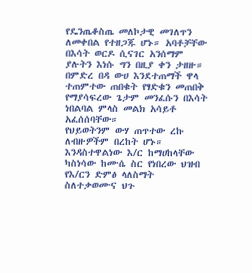የዴንጤቆስጤ መለኮታዊ መገለጥን ለመቀበል የተዘጋጁ ሆኑ። አባቶቻቸው በእሳት ወርዶ ሲናገር አንሰማም ያሉትን እነሱ ግን በዚያ ቀን ታዘዙ። በምድረ በዳ ውሀ እንደተጠማች ዋላ ተጠምተው ጠበቁት የፃድቁን መጠበቅ የማያሳፍረው ጌታም መንፈሱን በእሳት ነበልባል ምላስ መልክ አሳይቶ አፈሰሰባቸው።
የህይወትንም ውሃ ጠጥተው ረኩ ለብዙዎችም በረከት ሆኑ። እንዳስተዋልነው እ/ር ከማሀከላቸው ካስነሳው ከሙሴ ስር የነበረው ህዝብ የእ/ርን ድምፅ ላለስማት ስለተቃወሙና ህጉ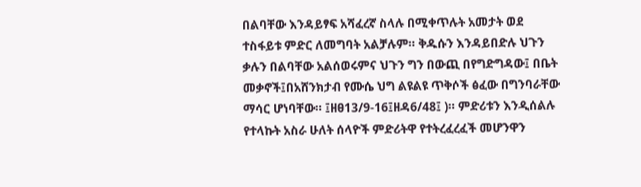በልባቸው እንዳይፃፍ አሻፈረኛ ስላሉ በሚቀጥሉት አመታት ወደ ተስፋይቱ ምድር ለመግባት አልቻሉም። ቅዱሱን እንዳይበድሉ ህጉን ቃሉን በልባቸው አልሰወሩምና ህጉን ግን በውጪ በየግድግዳው፤ በቤት መቃኖች፤በአሸንክታብ የሙሴ ህግ ልዩልዩ ጥቅሶች ፅፈው በግንባራቸው ማሳር ሆነባቸው። ፤ዘፀ13/9-16፤ዘዳ6/48፤ )። ምድሪቱን እንዲሰልሉ የተላኩት አስራ ሁለት ሰላዮች ምድሪትዋ የተትረፈረፈች መሆንዋን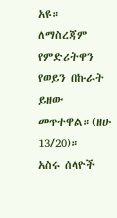አዩ። ለማስረጃም የምድሪትዋን የወይን በኩራት ይዘው መጥተዋል።(ዘሁ 13/20)።
አስሩ ሰላዮች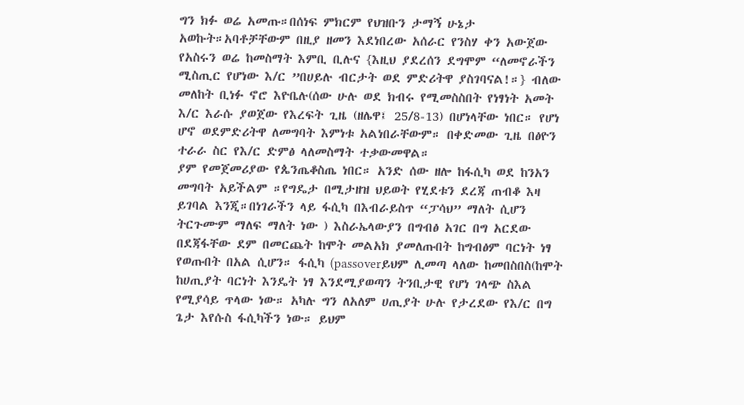ግን ክፉ ወሬ አመጡ።በሰነፍ ምክርም የህዝቡን ታማኝ ሁኔታ አወኩት።አባቶቻቸውም በዚያ ዘመን እደነበረው አሰራር የንስሃ ቀን አውጀው የአስሩን ወሬ ከመስማት እምቢ ቢሉና {እዚህ ያደረሰን ደግሞም “ለመኖራችን ሚስጢር የሆነው እ/ር ”በሀይሉ ብርታት ወደ ምድሪትዋ ያስገባናል!።} ብለው መለከት ቢነፉ ኖሮ እዮቤሉ(ሰው ሁሉ ወደ ክብሩ የሚመስስበት የነፃነት አመት እ/ር እራሱ ያወጀው የእረፍት ጊዜ (ዘሌዋ፤ 25/8-13) በሆነላቸው ነበር። የሆነ ሆኖ ወደምድሪትዋ ለመግባት እምነቱ አልነበራቸውም። በቀድመው ጊዜ በፅዮን ተራራ ስር የእ/ር ድምፅ ላለመስማት ተቃውመዋል።
ያም የመጀመሪያው የጴንጤቆስጤ ነበር። አንድ ሰው ዘሎ ከፋሲካ ወደ ከንአን መግባት አይችልም ።የግዴታ በሚታዘዝ ህይወት የሂደቱን ደረጃ ጠብቆ እዛ ይገባል እንጂ።በነገራችን ላይ ፋሲካ በእብራይስጥ “ፓሳህ” ማለት ሲሆን ትርጉሙም ማለፍ ማለት ነው ) እስራኤላውያን በግብፅ አገር በግ አርደው በደጃፋቸው ደም በመርጨት ከሞት መልአክ ያመለጡበት ከግብፅም ባርነት ነፃ የወጡበት በአል ሲሆን። ፋሲካ (passoverይህም ሊመጣ ላለው ከመበስበስ(ከሞት ከሀጢያት ባርነት እንዴት ነፃ እንደሚያወጣን ትንቢታዊ የሆነ ገላጭ ስእል የሚያሳይ ጥላው ነው። አካሉ ግን ለአለም ሀጢያት ሁሉ የታረደው የእ/ር በግ ጌታ እየሱስ ፋሲካችን ነው። ይህም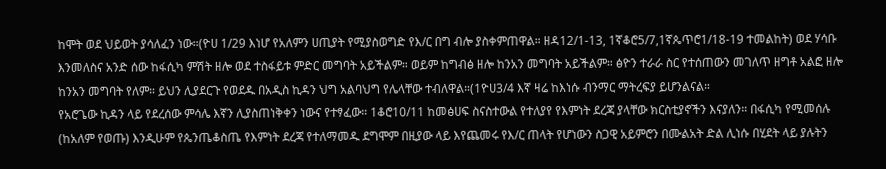ከሞት ወደ ህይወት ያሳለፈን ነው።(ዮሀ 1/29 እነሆ የአለምን ሀጢያት የሚያስወግድ የእ/ር በግ ብሎ ያስቀምጠዋል። ዘዳ12/1-13, 1ኛቆሮ5/7,1ኛጴጥሮ1/18-19 ተመልከት) ወደ ሃሳቡ እንመለስና አንድ ሰው ከፋሲካ ምሽት ዘሎ ወደ ተስፋይቱ ምድር መግባት አይችልም። ወይም ከግብፅ ዘሎ ከንአን መግባት አይችልም። ፅዮን ተራራ ስር የተሰጠውን መገለጥ ዘግቶ አልፎ ዘሎ ከንአን መግባት የለም። ይህን ሊያደርጉ የወደዱ በአዲስ ኪዳን ህግ አልባህግ የሌላቸው ተብለዋል።(1ዮሀ3/4 እኛ ዛሬ ከእነሱ ብንማር ማትረፍያ ይሆንልናል።
የአሮጌው ኪዳን ላይ የደረሰው ምሳሌ እኛን ሊያስጠነቅቀን ነውና የተፃፈው። 1ቆሮ10/11 ከመፅሀፍ ስናስተውል የተለያየ የእምነት ደረጃ ያላቸው ክርስቲያኖችን እናያለን። በፋሲካ የሚመሰሉ (ከአለም የወጡ) እንዲሁም የጴንጤቆስጤ የእምነት ደረጃ የተለማመዱ ደግሞም በዚያው ላይ እየጨመሩ የእ/ር ጠላት የሆነውን ስጋዊ አይምሮን በሙልአት ድል ሊነሱ በሂደት ላይ ያሉትን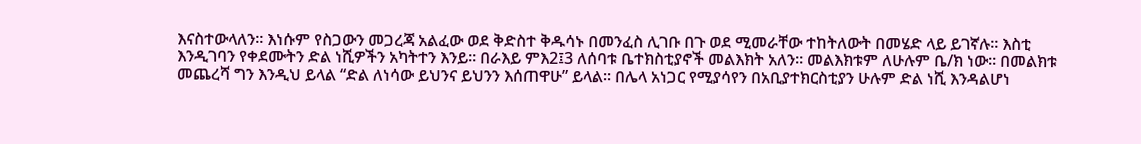እናስተውላለን። እነሱም የስጋውን መጋረጃ አልፈው ወደ ቅድስተ ቅዱሳኑ በመንፈስ ሊገቡ በጉ ወደ ሚመራቸው ተከትለውት በመሄድ ላይ ይገኛሉ። እስቲ እንዲገባን የቀደሙትን ድል ነሺዎችን አካትተን እንይ። በራእይ ምእ2፤3 ለሰባቱ ቤተክስቲያኖች መልእክት አለን። መልእክቱም ለሁሉም ቤ/ክ ነው። በመልክቱ መጨረሻ ግን እንዲህ ይላል “ድል ለነሳው ይህንና ይህንን እሰጠዋሁ” ይላል። በሌላ አነጋር የሚያሳየን በአቢያተክርስቲያን ሁሉም ድል ነሺ እንዳልሆነ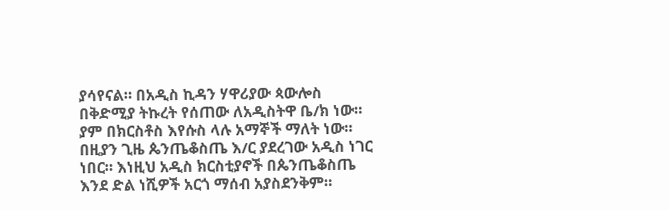ያሳየናል። በአዲስ ኪዳን ሃዋሪያው ጳውሎስ በቅድሚያ ትኩረት የሰጠው ለአዲስትዋ ቤ/ክ ነው። ያም በክርስቶስ እየሱስ ላሉ አማኞች ማለት ነው። በዚያን ጊዜ ጴንጤቆስጤ እ/ር ያደረገው አዲስ ነገር ነበር። እነዚህ አዲስ ክርስቲያኖች በጴንጤቆስጤ እንደ ድል ነሺዎች አርጎ ማሰብ አያስደንቅም።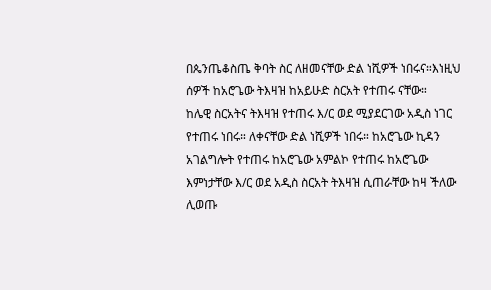በጴንጤቆስጤ ቅባት ስር ለዘመናቸው ድል ነሺዎች ነበሩና።እነዚህ ሰዎች ከአሮጌው ትእዛዝ ከአይሁድ ስርአት የተጠሩ ናቸው።
ከሌዊ ስርአትና ትእዛዝ የተጠሩ እ/ር ወደ ሚያደርገው አዲስ ነገር የተጠሩ ነበሩ። ለቀናቸው ድል ነሺዎች ነበሩ። ከአሮጌው ኪዳን አገልግሎት የተጠሩ ከአሮጌው አምልኮ የተጠሩ ከአሮጌው እምነታቸው እ/ር ወደ አዲስ ስርአት ትእዛዝ ሲጠራቸው ከዛ ችለው ሊወጡ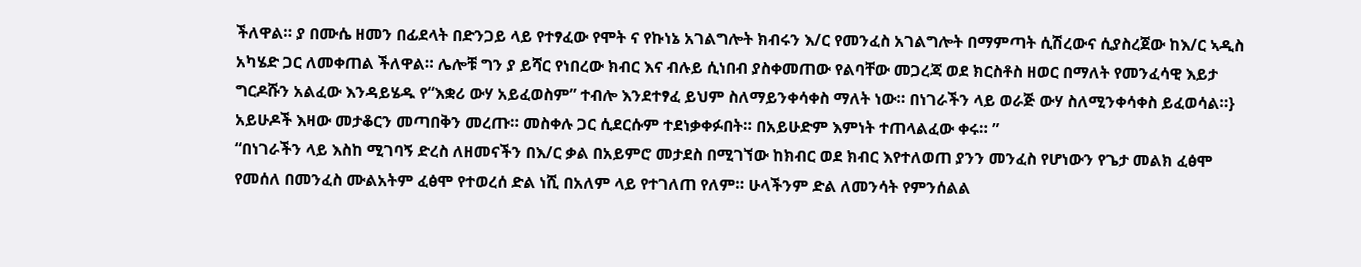ችለዋል። ያ በሙሴ ዘመን በፊደላት በድንጋይ ላይ የተፃፈው የሞት ና የኩነኔ አገልግሎት ክብሩን እ/ር የመንፈስ አገልግሎት በማምጣት ሲሽረውና ሲያስረጀው ከእ/ር ኣዲስ አካሄድ ጋር ለመቀጠል ችለዋል። ሌሎቹ ግን ያ ይሻር የነበረው ክብር እና ብሉይ ሲነበብ ያስቀመጠው የልባቸው መጋረጃ ወደ ክርስቶስ ዘወር በማለት የመንፈሳዊ እይታ ግርዶሹን አልፈው እንዳይሄዱ የ“እቋሪ ውሃ አይፈወስም” ተብሎ እንደተፃፈ ይህም ስለማይንቀሳቀስ ማለት ነው። በነገራችን ላይ ወራጅ ውሃ ስለሚንቀሳቀስ ይፈወሳል።} አይሁዶች እዛው መታቆርን መጣበቅን መረጡ። መስቀሉ ጋር ሲደርሱም ተደነቃቀፉበት። በአይሁድም እምነት ተጠላልፈው ቀሩ። ”
“በነገራችን ላይ እስከ ሚገባኝ ድረስ ለዘመናችን በእ/ር ቃል በአይምሮ መታደስ በሚገኘው ከክብር ወደ ክብር እየተለወጠ ያንን መንፈስ የሆነውን የጌታ መልክ ፈፅሞ የመሰለ በመንፈስ ሙልአትም ፈፅሞ የተወረሰ ድል ነሺ በአለም ላይ የተገለጠ የለም። ሁላችንም ድል ለመንሳት የምንሰልል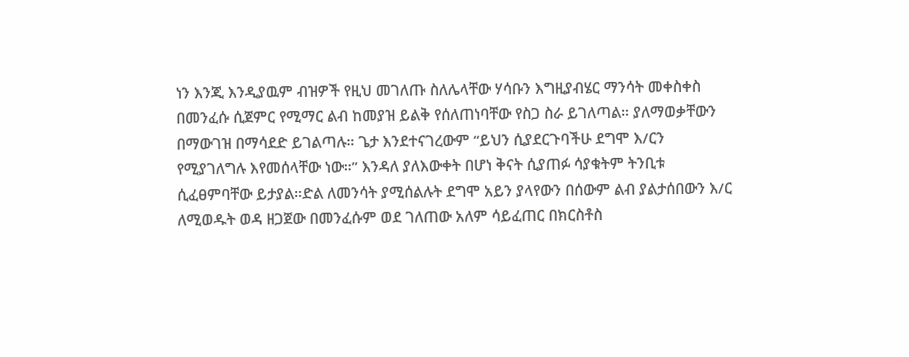ነን እንጂ እንዲያዉም ብዝዎች የዚህ መገለጡ ስለሌላቸው ሃሳቡን እግዚያብሄር ማንሳት መቀስቀስ በመንፈሱ ሲጀምር የሚማር ልብ ከመያዝ ይልቅ የሰለጠነባቸው የስጋ ስራ ይገለጣል። ያለማወቃቸውን በማውገዝ በማሳደድ ይገልጣሉ። ጌታ እንደተናገረውም “ይህን ሲያደርጉባችሁ ደግሞ እ/ርን የሚያገለግሉ እየመሰላቸው ነው።” እንዳለ ያለእውቀት በሆነ ቅናት ሲያጠፉ ሳያቁትም ትንቢቱ ሲፈፀምባቸው ይታያል።ድል ለመንሳት ያሚሰልሉት ደግሞ አይን ያላየውን በሰውም ልብ ያልታሰበውን እ/ር ለሚወዱት ወዳ ዘጋጀው በመንፈሱም ወደ ገለጠው አለም ሳይፈጠር በክርስቶስ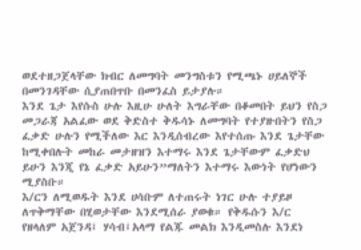ወደተዘጋጀላቸው ክብር ለመግባት መንግስቱን የሚጫኑ ሀይለኞች በመንገዳቸው ሲያጠበጥቡ በመንፈስ ይታያሉ።
እንደ ጌታ እየሱስ ሁሉ እዚሁ ሁለት እግራቸው በቆመበት ይህን የስጋ መጋራጃ አልፈው ወደ ቅድስተ ቅዱሳኑ ለመግባት የተያዙበትን የስጋ ፈቃድ ሁሉን የሚችለው እር እንዲሰብረው እየተሰጡ እንደ ጌታቸው ከሚቀበሉት መከራ መታዘዝን እተማሩ እንደ ጌታቸውም ፈቃድህ ይሁን እንጂ የኔ ፈቃድ አይሁን”ማለትን እተማሩ እውነት የሆነውን ሚያስቡ።
እ/ርን ለሚወዱት እንደ ሀሳቡም ለተጠሩት ነገር ሁሉ ተያይዞ ለጥቅማቸው በሂወታቸው እንደሚሰራ ያወቁ። የቅዱሱን እ/ር የዘላለም አጀንዳ፤ ሃሳብ፤አላማ የልጁ መልክ እንዲመስሉ እንደነ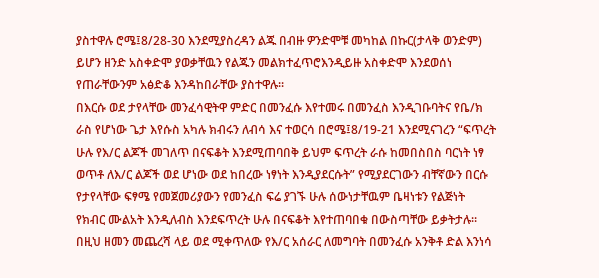ያስተዋሉ ሮሜ፤8/28-30 እንደሚያስረዳን ልጁ በብዙ ዎንድሞቹ መካከል በኩር(ታላቅ ወንድም) ይሆን ዘንድ አስቀድሞ ያወቃቸዉን የልጁን መልክተፈጥሮእንዲይዙ አስቀድሞ እንደወሰነ የጠራቸውንም አፅድቆ እንዳከበራቸው ያስተዋሉ።
በእርሱ ወደ ታየላቸው መንፈሳዊትዋ ምድር በመንፈሱ እየተመሩ በመንፈስ እንዲገቡባትና የቤ/ክ ራስ የሆነው ጌታ እየሱስ አካሉ ክብሩን ለብሳ እና ተወርሳ በሮሜ፤8/19-21 እንደሚናገረን “ፍጥረት ሁሉ የእ/ር ልጆች መገለጥ በናፍቆት እንደሚጠባበቅ ይህም ፍጥረት ራሱ ከመበስበስ ባርነት ነፃ ወጥቶ ለእ/ር ልጆች ወደ ሆነው ወደ ከበረው ነፃነት እንዲያደርሱት” የሚያደርገውን ብቸኛውን በርሱ የታየላቸው ፍፃሜ የመጀመሪያውን የመንፈስ ፍሬ ያገኙ ሁሉ ሰውነታቸዉም ቤዛነቱን የልጅነት የክብር ሙልአት እንዲለብስ እንደፍጥረት ሁሉ በናፍቆት እየተጠባበቁ በውስጣቸው ይቃትታሉ። በዚህ ዘመን መጨረሻ ላይ ወደ ሚቀጥለው የእ/ር አሰራር ለመግባት በመንፈሱ አንቅቶ ድል እንነሳ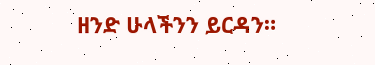ዘንድ ሁላችንን ይርዳን።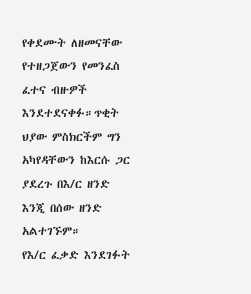የቀደሙት ለዘመናቸው የተዘጋጀውን የመንፈስ ፈተና ብዙዎች እንደተደናቀፉ።ጥቂት ህያው ምስክርችም ግን አካየዳቸውን ከእርሱ ጋር ያደረጉ በእ/ር ዘንድ እንጂ በሰው ዘንድ አልተገኙም።
የእ/ር ፈቃድ እንደገፉት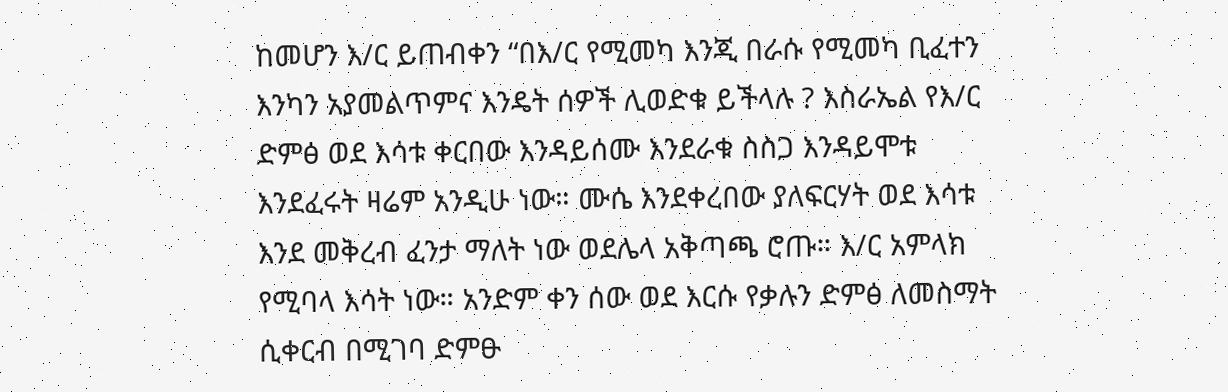ከመሆን እ/ር ይጠብቀን “በእ/ር የሚመካ እንጂ በራሱ የሚመካ ቢፈተን እንካን አያመልጥምና እንዴት ሰዎች ሊወድቁ ይችላሉ ? እስራኤል የእ/ር ድምፅ ወደ እሳቱ ቀርበው እንዳይሰሙ እንደራቁ ስስጋ እንዳይሞቱ እንደፈሩት ዛሬም አንዲሁ ነው። ሙሴ እንደቀረበው ያለፍርሃት ወደ እሳቱ እንደ መቅረብ ፈንታ ማለት ነው ወደሌላ አቅጣጫ ሮጡ። እ/ር አምላክ የሚባላ እሳት ነው። አንድም ቀን ሰው ወደ እርሱ የቃሉን ድምፅ ለመስማት ሲቀርብ በሚገባ ድምፁ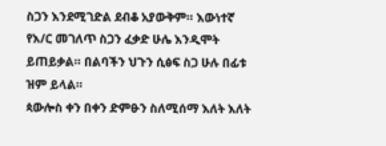ስጋን እንደሚገድል ደብቆ አያውቅም። እውነተኛ የእ/ር መገለጥ ስጋን ፈቃድ ሁሌ እንዲሞት ይጠይቃል። በልባችን ህጉን ሲፅፍ ስጋ ሁሉ በፊቱ ዝም ይላል።
ጳውሎስ ቀን በቀን ድምፁን ስለሚሰማ እለት እለት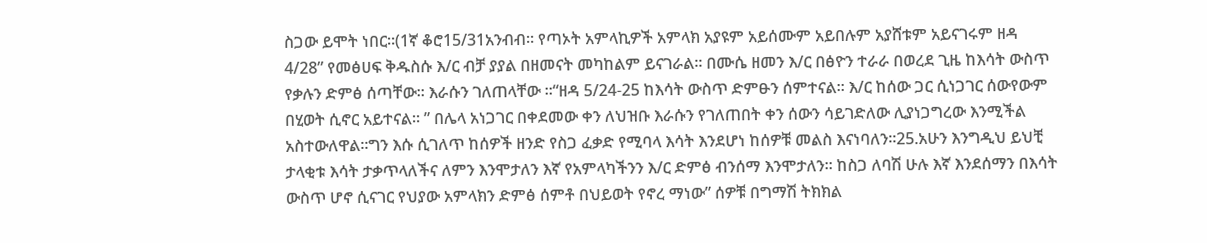ስጋው ይሞት ነበር።(1ኛ ቆሮ15/31አንብብ። የጣኦት አምላኪዎች አምላክ አያዩም አይሰሙም አይበሉም አያሸቱም አይናገሩም ዘዳ 4/28” የመፅሀፍ ቅዱስሱ እ/ር ብቻ ያያል በዘመናት መካከልም ይናገራል። በሙሴ ዘመን እ/ር በፅዮን ተራራ በወረደ ጊዜ ከእሳት ውስጥ የቃሉን ድምፅ ሰጣቸው። እራሱን ገለጠላቸው ።“ዘዳ 5/24-25 ከእሳት ውስጥ ድምፁን ሰምተናል። እ/ር ከሰው ጋር ሲነጋገር ሰውየውም በሂወት ሲኖር አይተናል። ” በሌላ አነጋገር በቀደመው ቀን ለህዝቡ እራሱን የገለጠበት ቀን ሰውን ሳይገድለው ሊያነጋግረው እንሚችል አስተውለዋል።ግን እሱ ሲገለጥ ከሰዎች ዘንድ የስጋ ፈቃድ የሚባላ እሳት እንደሆነ ከሰዎቹ መልስ እናነባለን።25.አሁን እንግዲህ ይህቺ ታላቂቱ እሳት ታቃጥላለችና ለምን እንሞታለን እኛ የአምላካችንን እ/ር ድምፅ ብንሰማ እንሞታለን። ከስጋ ለባሽ ሁሉ እኛ እንደሰማን በእሳት ውስጥ ሆኖ ሲናገር የህያው አምላክን ድምፅ ሰምቶ በህይወት የኖረ ማነው” ሰዎቹ በግማሽ ትክክል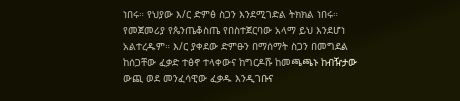ነበሩ። የህያው እ/ር ድምፅ ስጋን እንደሚገድል ትክክል ነበሩ።
የመጀመሪያ የጴንጤቆስጤ የበስተጀርባው አላማ ይህ እንደሆነ አልተረዱም። እ/ር ያቀደው ድምፁን በማሰማት ስጋን በመግደል ከሰጋቸው ፈቃድ ተፅኖ ተላቀውና ከግርዶሹ ከመጫጫኑ ከብዥታው ውጪ ወደ መንፈሳዊው ፈቃዱ እንዲገቡና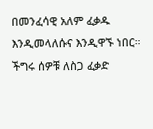በመንፈሳዊ አለም ፈቃዱ እንዲመላለሱና እንዲዋኙ ነበር። ችግሩ ሰዎቹ ለስጋ ፈቃድ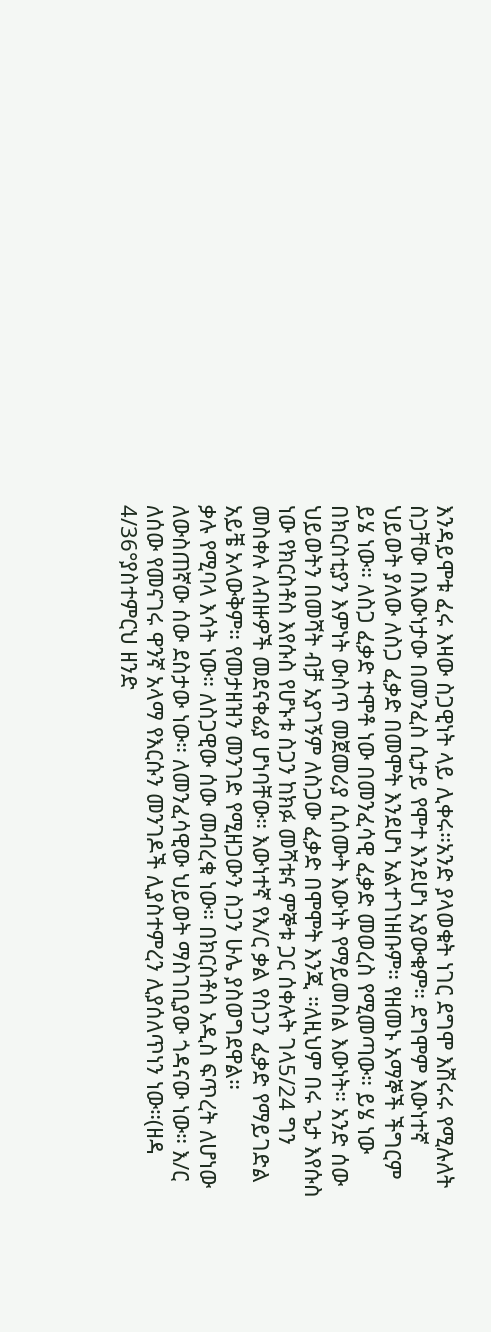እንዳይሞቱ ፈሩ እዛው ስጋዊነት ላይ ሊቀሩ።አንድ ያላወቁት ነገር ደግሞ እሽሩሩ የሚሉለት ስጋቸው በእውነታው በመንፈስ ሲታይ የሞተ እንደሆነ አያውቁም። ደግሞም እውነተኛ ህይወት ያለው ለስጋ ፈቃድ በመሞት እንደሆነ አልተገነዘቡም። የዘመኑ አማኞች ችግርም ይሄ ነው። ለስጋ ፈቃድ ተሞቶ ነው በመንፈሳዊ ፈቃድ መወረስ የሚመጣው። ይሄ ነው በክርስቲያን እምነት ውስጥ መጀመሪያ ሲሰሙት እውነት የማይመስል እውነት። አንድ ሰው ህይወትን በመሻት ብቻ አያገኝም ለስጋው ፈቃድ በሞሞት እንጂ ።ለዚህም በሩ ጌታ እየሱስ ነው የክርስቶስ እየሱስ የሆኑቱ ስጋን ከክፉ መሻቱና ምኞቱ ጋር ሰቀሉት ገላ5/24 ግን መስቀሉ ለብዙዎች መደናቀፊያ ሆነባቸው። እውነተኛ የእ/ር ቃል የስጋን ፈቃድ የማይገድል አይቼ አላውቅም። የመታዘዝን መንገድ የሚዘጋውን ስጋን ሁሌ ያስወግደዋል።
ቃሉ የሚባላ እሳት ነው። ለስጋዊው ሰው መብረቁ ነው። በክርስቶስ አዲስ ፍጥረት ለሆነው ለውስጠኛው ሰው ደስታው ነው። ለመንፈሳዊው ህይወት ማስገቢያው ጎዳናው ነው። እ/ር ለሰው የመናገሩ ዋንኛ አላማ የእርሱን መንገዶች ሊያስተምረን ሊያሰለጥነን ነው።(ዘዳ 4/36°ያስተምርህ ዘንድ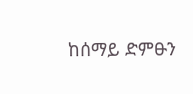ከሰማይ ድምፁን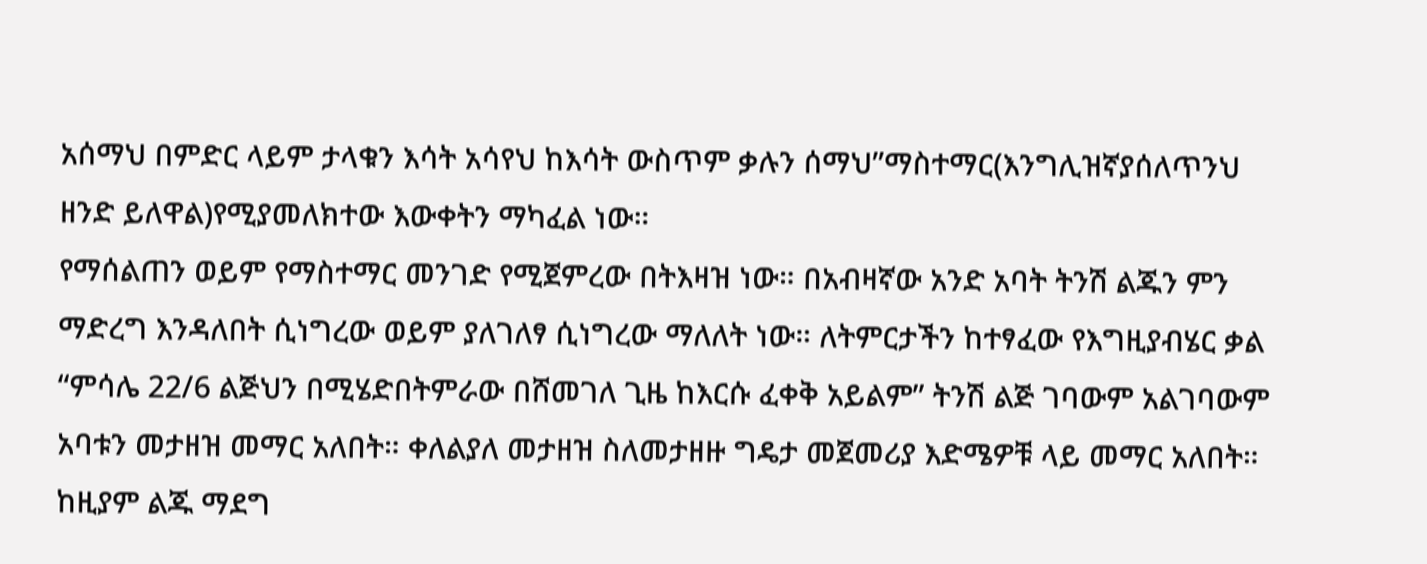አሰማህ በምድር ላይም ታላቁን እሳት አሳየህ ከእሳት ውስጥም ቃሉን ሰማህ”ማስተማር(እንግሊዝኛያሰለጥንህ ዘንድ ይለዋል)የሚያመለክተው እውቀትን ማካፈል ነው።
የማሰልጠን ወይም የማስተማር መንገድ የሚጀምረው በትእዛዝ ነው። በአብዛኛው አንድ አባት ትንሽ ልጁን ምን ማድረግ እንዳለበት ሲነግረው ወይም ያለገለፃ ሲነግረው ማለለት ነው። ለትምርታችን ከተፃፈው የእግዚያብሄር ቃል “ምሳሌ 22/6 ልጅህን በሚሄድበትምራው በሸመገለ ጊዜ ከእርሱ ፈቀቅ አይልም” ትንሽ ልጅ ገባውም አልገባውም አባቱን መታዘዝ መማር አለበት። ቀለልያለ መታዘዝ ስለመታዘዙ ግዴታ መጀመሪያ እድሜዎቹ ላይ መማር አለበት። ከዚያም ልጁ ማደግ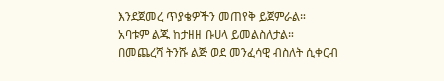እንደጀመረ ጥያቄዎችን መጠየቅ ይጀምራል። አባቱም ልጁ ከታዘዘ ቡሀላ ይመልስለታል። በመጨረሻ ትንሹ ልጅ ወደ መንፈሳዊ ብስለት ሲቀርብ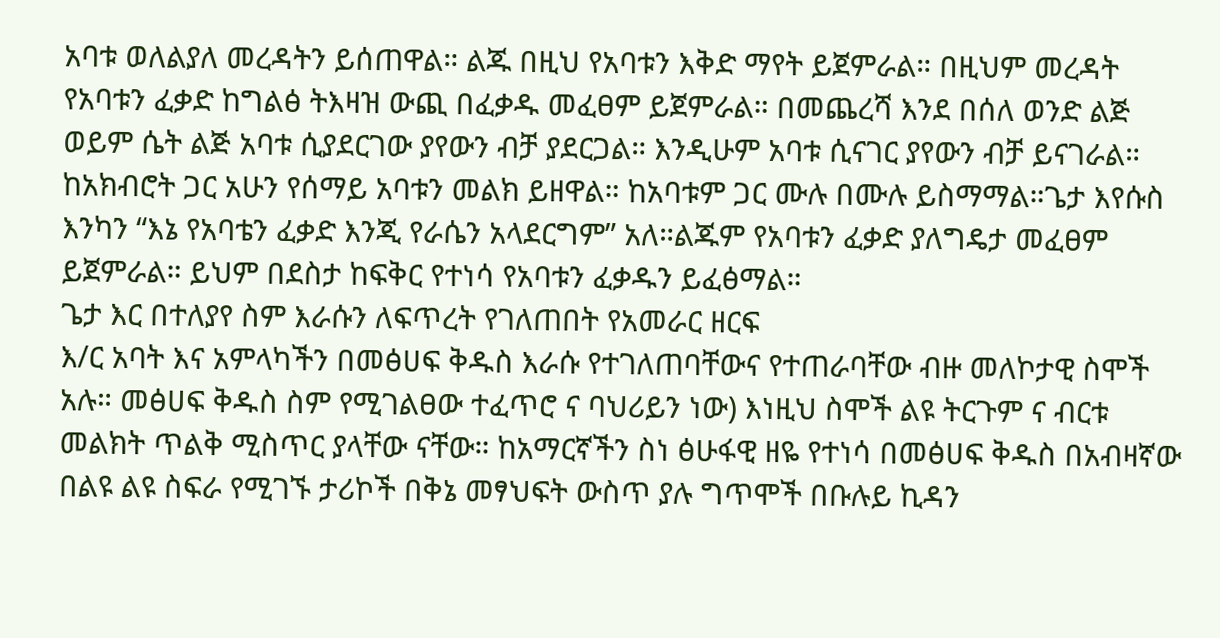አባቱ ወለልያለ መረዳትን ይሰጠዋል። ልጁ በዚህ የአባቱን እቅድ ማየት ይጀምራል። በዚህም መረዳት የአባቱን ፈቃድ ከግልፅ ትእዛዝ ውጪ በፈቃዱ መፈፀም ይጀምራል። በመጨረሻ እንደ በሰለ ወንድ ልጅ ወይም ሴት ልጅ አባቱ ሲያደርገው ያየውን ብቻ ያደርጋል። እንዲሁም አባቱ ሲናገር ያየውን ብቻ ይናገራል። ከአክብሮት ጋር አሁን የሰማይ አባቱን መልክ ይዘዋል። ከአባቱም ጋር ሙሉ በሙሉ ይስማማል።ጌታ እየሱስ እንካን “እኔ የአባቴን ፈቃድ እንጂ የራሴን አላደርግም” አለ።ልጁም የአባቱን ፈቃድ ያለግዴታ መፈፀም ይጀምራል። ይህም በደስታ ከፍቅር የተነሳ የአባቱን ፈቃዱን ይፈፅማል።
ጌታ እር በተለያየ ስም እራሱን ለፍጥረት የገለጠበት የአመራር ዘርፍ
እ/ር አባት እና አምላካችን በመፅሀፍ ቅዱስ እራሱ የተገለጠባቸውና የተጠራባቸው ብዙ መለኮታዊ ስሞች አሉ። መፅሀፍ ቅዱስ ስም የሚገልፀው ተፈጥሮ ና ባህሪይን ነው) እነዚህ ስሞች ልዩ ትርጉም ና ብርቱ መልክት ጥልቅ ሚስጥር ያላቸው ናቸው። ከአማርኛችን ስነ ፅሁፋዊ ዘዬ የተነሳ በመፅሀፍ ቅዱስ በአብዛኛው በልዩ ልዩ ስፍራ የሚገኙ ታሪኮች በቅኔ መፃህፍት ውስጥ ያሉ ግጥሞች በቡሉይ ኪዳን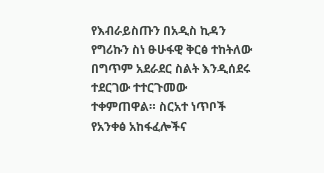የእብራይስጡን በአዲስ ኪዳን የግሪኩን ስነ ፁሁፋዊ ቅርፅ ተከትለው በግጥም አደራደር ስልት እንዲሰደሩ ተደርገው ተተርጉመው ተቀምጠዋል። ስርአተ ነጥቦች የአንቀፅ አከፋፈሎችና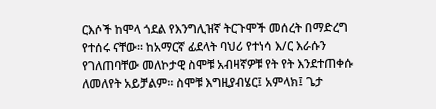ርእሶች ከሞላ ጎደል የእንግሊዝኛ ትርጉሞች መሰረት በማድረግ የተሰሩ ናቸው። ከአማርኛ ፊደላት ባህሪ የተነሳ እ/ር እራሱን የገለጠባቸው መለኮታዊ ስሞቹ አብዛኛዎቹ የት የት እንደተጠቀሱ ለመለየት አይቻልም። ስሞቹ እግዚያብሄር፤ አምላክ፤ ጌታ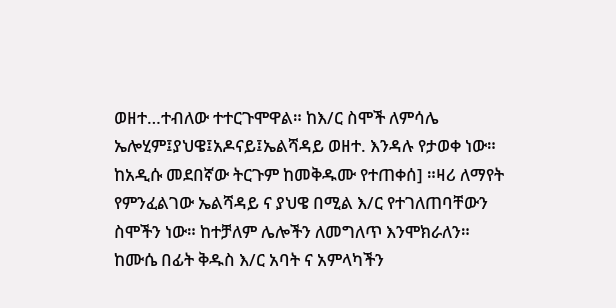ወዘተ…ተብለው ተተርጉሞዋል። ከእ/ር ስሞች ለምሳሌ ኤሎሂም፤ያህዌ፤አዶናይ፤ኤልሻዳይ ወዘተ. እንዳሉ የታወቀ ነው። ከአዲሱ መደበኛው ትርጉም ከመቅዱሙ የተጠቀሰ] ።ዛሪ ለማየት የምንፈልገው ኤልሻዳይ ና ያህዌ በሚል እ/ር የተገለጠባቸውን ስሞችን ነው። ከተቻለም ሌሎችን ለመግለጥ እንሞክራለን።
ከሙሴ በፊት ቅዱስ እ/ር አባት ና አምላካችን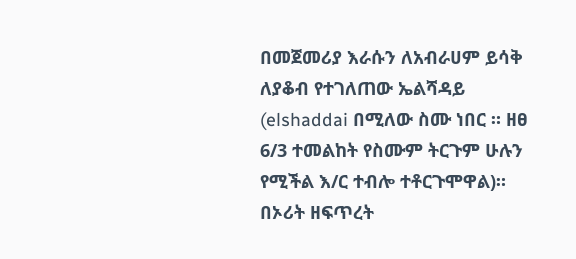በመጀመሪያ እራሱን ለአብራሀም ይሳቅ ለያቆብ የተገለጠው ኤልሻዳይ (elshaddai በሚለው ስሙ ነበር ። ዘፀ 6/3 ተመልከት የስሙም ትርጉም ሁሉን የሚችል እ/ር ተብሎ ተቶርጉሞዋል)። በኦሪት ዘፍጥረት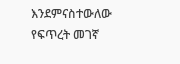እንደምናስተውለው የፍጥረት መገኛ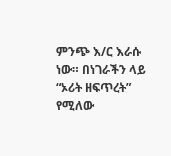ምንጭ እ/ር እራሱ ነው። በነገራችን ላይ “ኦሪት ዘፍጥረት” የሚለው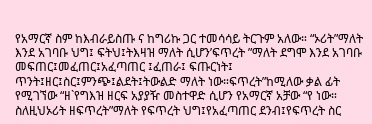የአማርኛ ስም ከእብራይስጡ ና ከግሪኩ ጋር ተመሳሳይ ትርጉም አለው። “ኦሪት”ማለት እንደ አገባቡ ህግ፤ ፍትህ፤ትእዛዝ ማለት ሲሆን’ፍጥረት ”ማለት ደግሞ እንደ አገባቡ መፍጠር፤መፈጠር፤አፈጣጠር ፤ፈጠራ፤ ፍጡርነት፤ ጥንት፤ዘር፤ስር፤ምንጭ፤ልደት፤ትውልድ ማለት ነው።ፍጥረት”ከሚለው ቃል ፊት የሚገኘው “ዘ`የግእዝ ዘርፍ አያያዥ መስተዋድ ሲሆን የአማርኛ አቻው “የ ነው። ስለዚህኦሪት ዘፍጥረት”ማለት የፍጥረት ህግ፤የአፈጣጠር ደንብ፤የፍጥረት ስር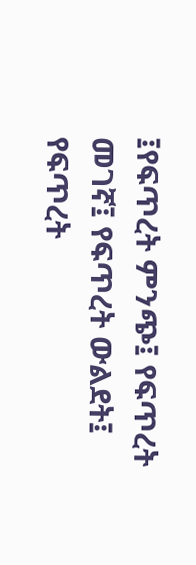፤የፍጥረት ምንጭ፤ የፍጥረት መገኛ፤ የፍጥረት ውልደት፤ የፍጥረት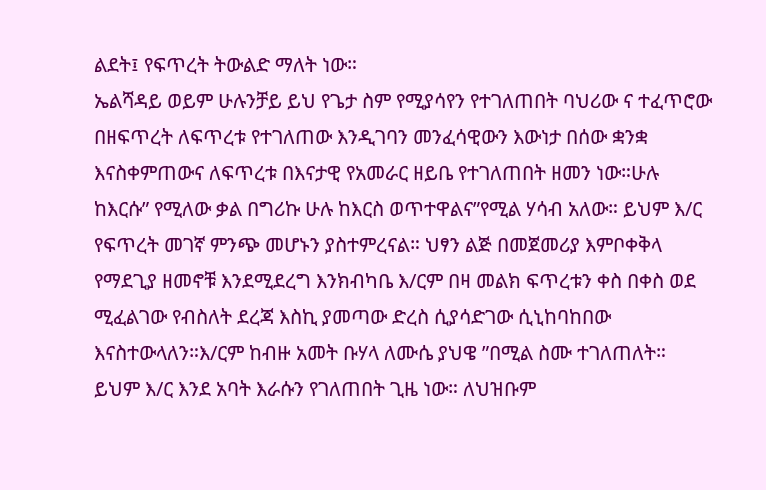ልደት፤ የፍጥረት ትውልድ ማለት ነው።
ኤልሻዳይ ወይም ሁሉንቻይ ይህ የጌታ ስም የሚያሳየን የተገለጠበት ባህሪው ና ተፈጥሮው በዘፍጥረት ለፍጥረቱ የተገለጠው እንዲገባን መንፈሳዊውን እውነታ በሰው ቋንቋ እናስቀምጠውና ለፍጥረቱ በእናታዊ የአመራር ዘይቤ የተገለጠበት ዘመን ነው።ሁሉ ከእርሱ” የሚለው ቃል በግሪኩ ሁሉ ከእርስ ወጥተዋልና”የሚል ሃሳብ አለው። ይህም እ/ር የፍጥረት መገኛ ምንጭ መሆኑን ያስተምረናል። ህፃን ልጅ በመጀመሪያ እምቦቀቅላ የማደጊያ ዘመኖቹ እንደሚደረግ እንክብካቤ እ/ርም በዛ መልክ ፍጥረቱን ቀስ በቀስ ወደ ሚፈልገው የብስለት ደረጃ እስኪ ያመጣው ድረስ ሲያሳድገው ሲኒከባከበው እናስተውላለን።እ/ርም ከብዙ አመት ቡሃላ ለሙሴ ያህዌ ”በሚል ስሙ ተገለጠለት። ይህም እ/ር እንደ አባት እራሱን የገለጠበት ጊዜ ነው። ለህዝቡም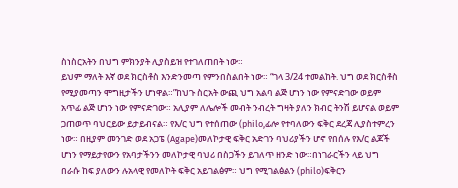ስነስርአትን በህግ ምክንያት ሊያስይዝ የተገለጠበት ነው።
ይህም ማለት እኛ ወደ ክርስቶስ እንድንመጣ የምንበስልበት ነው። “ገላ 3/24 ተመልከት. ህግ ወደ ክርስቶስ የሚያመጣን ሞግዚታችን ሆነዋል።”ከህጉ ስርአት ውጪ ህግ አልባ ልጅ ሆነን ነው የምናድገው ወይም አጥፊ ልጅ ሆነን ነው የምናድገው። አሊያም ለሌሎች መብት ንብረት ግዛት ያለን ክብር ትንሽ ይሆናል ወይም ጋጠወጥ ባህርይው ይታይብናል። የእ/ር ህግ የተሰጠው (philo,ፊሎ የተባለውን ፍቅር ደረጃ ሊያስተምረን ነው። በዚያም መንገድ ወደ አጋፔ (Agape)መለኮታዊ ፍቅር አድገን ባህሪያችን ሆኖ የበሰሉ የእ/ር ልጆች ሆነን የማይታየውን የአባታችንን መለኮታዊ ባህሪ በስጋችን ይገለጥ ዘንድ ነው።በነገራርችን ላይ ህግ በራሱ ከፍ ያለውን ሉአላዊ የመለኮት ፍቅር አይገልፅም። ህግ የሚገልፅልን (philo)ፍቅርን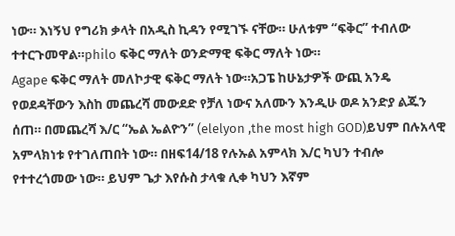ነው። እነኝህ የግሪክ ቃላት በአዲስ ኪዳን የሚገኙ ናቸው። ሁለቱም “ፍቅር” ተብለው ተተርጉመዋል።philo ፍቅር ማለት ወንድማዊ ፍቅር ማለት ነው።
Agape ፍቅር ማለት መለኮታዊ ፍቅር ማለት ነው።አጋፔ ከሁኔታዎች ውጪ አንዴ የወደዳቸውን እስከ መጨረሻ መውደድ የቻለ ነውና አለሙን እንዲሁ ወዶ አንድያ ልጁን ሰጠ። በመጨረሻ እ/ር “ኤል ኤልዮን” (elelyon ,the most high GOD)ይህም በሉአላዊ አምላክነቱ የተገለጠበት ነው። በዘፍ14/18 የሉኡል አምላክ እ/ር ካህን ተብሎ የተተረጎመው ነው። ይህም ጌታ እየሱስ ታላቁ ሊቀ ካህን እኛም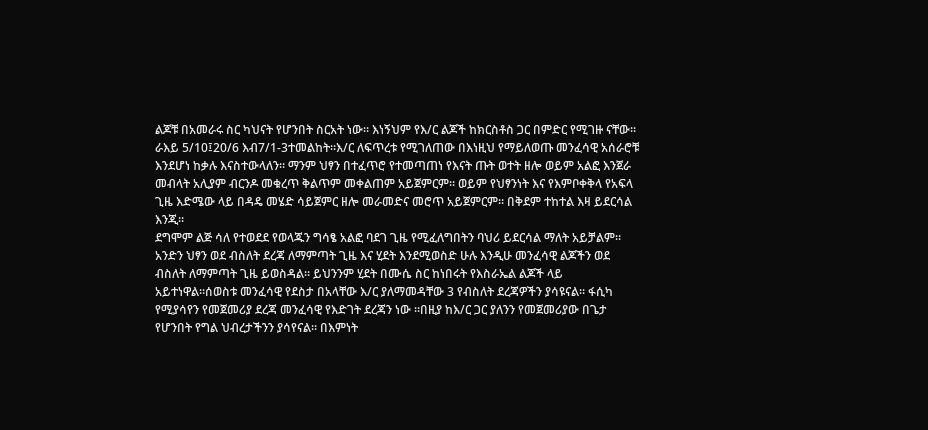ልጆቹ በአመራሩ ስር ካህናት የሆንበት ስርአት ነው። እነኝህም የእ/ር ልጆች ከክርስቶስ ጋር በምድር የሚገዙ ናቸው። ራእይ 5/10፤20/6 እብ7/1-3ተመልከት።እ/ር ለፍጥረቱ የሚገለጠው በእነዚህ የማይለወጡ መንፈሳዊ አሰራሮቹ እንደሆነ ከቃሉ እናስተውላለን። ማንም ህፃን በተፈጥሮ የተመጣጠነ የእናት ጡት ወተት ዘሎ ወይም አልፎ እንጀራ መብላት አሊያም ብርንዶ መቁረጥ ቅልጥም መቀልጠም አይጀምርም። ወይም የህፃንነት እና የእምቦቀቅላ የአፍላ ጊዜ እድሜው ላይ በዳዴ መሄድ ሳይጀምር ዘሎ መራመድና መሮጥ አይጀምርም። በቅደም ተከተል እዛ ይደርሳል እንጂ።
ደግሞም ልጅ ሳለ የተወደደ የወላጁን ግሳፄ አልፎ ባደገ ጊዜ የሚፈለግበትን ባህሪ ይደርሳል ማለት አይቻልም። አንድን ህፃን ወደ ብስለት ደረጃ ለማምጣት ጊዜ እና ሂደት እንደሚወስድ ሁሉ እንዲሁ መንፈሳዊ ልጆችን ወደ ብስለት ለማምጣት ጊዜ ይወስዳል። ይህንንም ሂደት በሙሴ ስር ከነበሩት የእስራኤል ልጆች ላይ አይተነዋል።ሰወስቱ መንፈሳዊ የደስታ በአላቸው እ/ር ያለማመዳቸው 3 የብስለት ደረጃዎችን ያሳዩናል። ፋሲካ የሚያሳየን የመጀመሪያ ደረጃ መንፈሳዊ የእድገት ደረጃን ነው ።በዚያ ከእ/ር ጋር ያለንን የመጀመሪያው በጌታ የሆንበት የግል ህብረታችንን ያሳየናል። በእምነት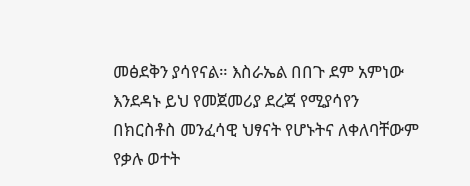መፅደቅን ያሳየናል። እስራኤል በበጉ ደም አምነው እንደዳኑ ይህ የመጀመሪያ ደረጃ የሚያሳየን በክርስቶስ መንፈሳዊ ህፃናት የሆኑትና ለቀለባቸውም የቃሉ ወተት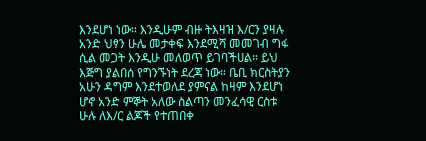እንደሆነ ነው። እንዲሁም ብዙ ትእዛዝ እ/ርን ያዛሉ አንድ ህፃን ሁሌ መታቀፍ እንደሚሻ መመገብ ግፋ ሲል መጋት እንዲሁ መለወጥ ይገባችሀል። ይህ እጅግ ያልበሰ የግንኙነት ደረጃ ነው። ቤቢ ክርስትያን አሁን ዳግም እንደተወለደ ያምናል ከዛም እንደሆነ ሆኖ አንድ ምኞት አለው ስልጣን መንፈሳዊ ርስቱ ሁሉ ለእ/ር ልጆች የተጠበቀ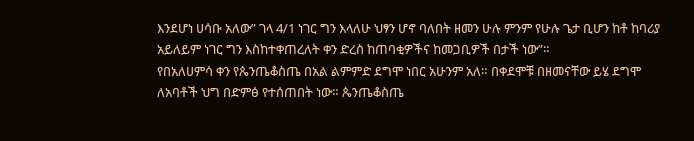እንደሆነ ሀሳቡ አለው” ገላ 4/1 ነገር ግን እላለሁ ህፃን ሆኖ ባለበት ዘመን ሁሉ ምንም የሁሉ ጌታ ቢሆን ከቶ ከባሪያ አይለይም ነገር ግን እስከተቀጠረለት ቀን ድረስ ከጠባቂዎችና ከመጋቢዎች በታች ነው”።
የበአለሀምሳ ቀን የጴንጤቆስጤ በአል ልምምድ ደግሞ ነበር አሁንም አለ። በቀደሞቹ በዘመናቸው ይሄ ደግሞ ለአባቶች ህግ በድምፅ የተሰጠበት ነው። ጴንጤቆስጤ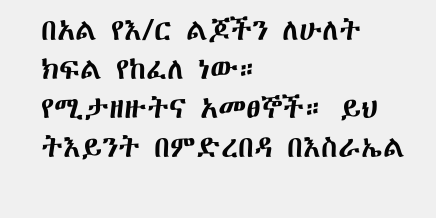በአል የእ/ር ልጆችን ለሁለት ክፍል የከፈለ ነው። የሚታዘዙትና አመፀኞች። ይህ ትእይንት በምድረበዳ በእስራኤል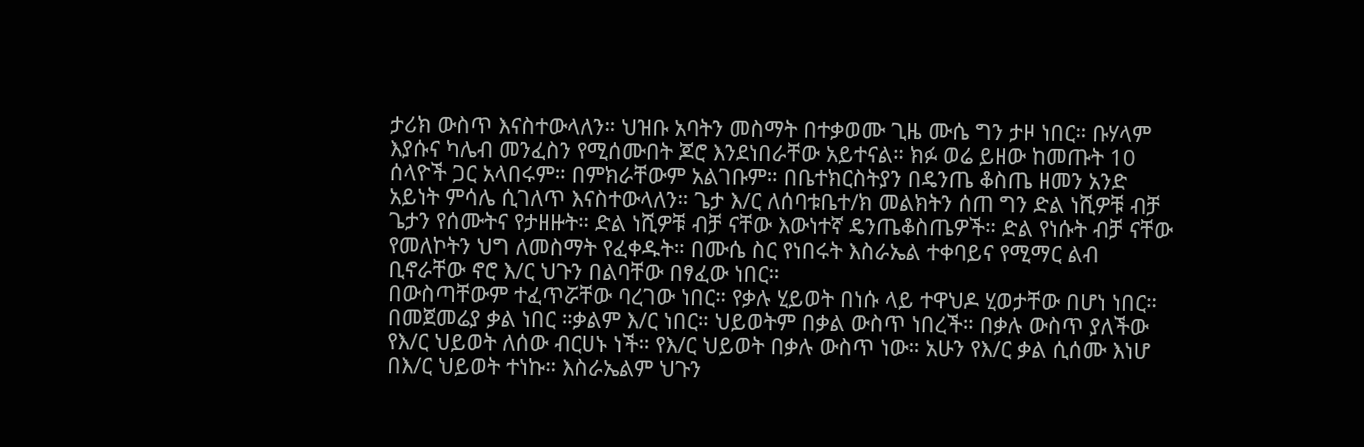ታሪክ ውስጥ እናስተውላለን። ህዝቡ አባትን መስማት በተቃወሙ ጊዜ ሙሴ ግን ታዞ ነበር። ቡሃላም እያሱና ካሌብ መንፈስን የሚሰሙበት ጆሮ እንደነበራቸው አይተናል። ክፉ ወሬ ይዘው ከመጡት 10 ሰላዮች ጋር አላበሩም። በምክራቸውም አልገቡም። በቤተክርስትያን በዴንጤ ቆስጤ ዘመን አንድ አይነት ምሳሌ ሲገለጥ እናስተውላለን። ጌታ እ/ር ለሰባቱቤተ/ክ መልክትን ሰጠ ግን ድል ነሺዎቹ ብቻ ጌታን የሰሙትና የታዘዙት። ድል ነሺዎቹ ብቻ ናቸው እውነተኛ ዴንጤቆስጤዎች። ድል የነሱት ብቻ ናቸው የመለኮትን ህግ ለመስማት የፈቀዱት። በሙሴ ስር የነበሩት እስራኤል ተቀባይና የሚማር ልብ ቢኖራቸው ኖሮ እ/ር ህጉን በልባቸው በፃፈው ነበር።
በውስጣቸውም ተፈጥሯቸው ባረገው ነበር። የቃሉ ሂይወት በነሱ ላይ ተዋህዶ ሂወታቸው በሆነ ነበር። በመጀመሬያ ቃል ነበር ።ቃልም እ/ር ነበር። ህይወትም በቃል ውስጥ ነበረች። በቃሉ ውስጥ ያለችው የእ/ር ህይወት ለሰው ብርሀኑ ነች። የእ/ር ህይወት በቃሉ ውስጥ ነው። አሁን የእ/ር ቃል ሲሰሙ እነሆ በእ/ር ህይወት ተነኩ። እስራኤልም ህጉን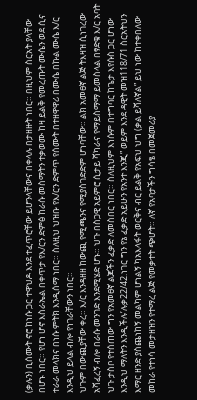(ቃሉን) ቢሰሙት ኖሮ ከነሱ ጋር ተዋህዶ እንደ ተፈጥሮቸው ይሆንላቸውና በቀላሉ በታዘዙት ነበር። በዚህም ስርአት ያላቸው በሆኑ ነበር። የሆነ ሆኖ እስራኤል በቀጥታ የእ/ርን ድምፅ ከራሱ መስማትን ተቃወሙ ከዛ ይልቅ የመረጡት ሙሴን ወደ ሲና ተራራ መላክና በነሱ ምትክ እንዲሰማ ነበር። ስለዚህ ህዝቡ የእ/ርን ድምጥ የሰሙት በተዘዋዋሪ በሙሴ በኩል ሙሴ እ/ር እንዲህ ይላል ብሎ የነገራቸውን ነበር።
ህጉም በውጪያቸው ቀረ። እ/ር እንዳዘዘ ከውጪ የሚጫንና የሚያስገድድም ሆነባቸው። ልክ አመፀኛ ልጅ ትእዛዝ ሲነገረው አሻፈረኝ ብሎ በራሱ መንገድ እንደሚሄድ ሆኑ። ህጉ በስጋዊ አይምሮ ሲታይ ሻካራና የማይስማማ ይመስላል በፃድቁ እ/ር አባት ህጉ ታስቦ የተሰጠው ግን የአመፀኛ ልጆችን ፈቃድ ለመስበር ነበር። ስለዚህም እነሱም በተግባር ከጌታ እየሱስ ጋር ሆነው እንዲህ ማለትን እንዲችሉ’ሉቃ22/42.ነገር ግን የኔ ፈቃድ አይሁን የአንተ እንጂ” ወይም እንደ ዳዊት መዝ118/71 ስርአትህን እማር ዘንድ ያስጨነከኝ መልካም ሆነልኝ ካአእላፋት ወርቅና ብር ይልቅ የአፍህ ህግ (ቃል ይሻለኛል” ይህ ነው ከተቀበለው መከራ የተነሳ መታዘዝን የተማረ ልጅ የመቃተት ጭሆት። ለኛ የአባታችን ግሳፄ በመጀመሪያ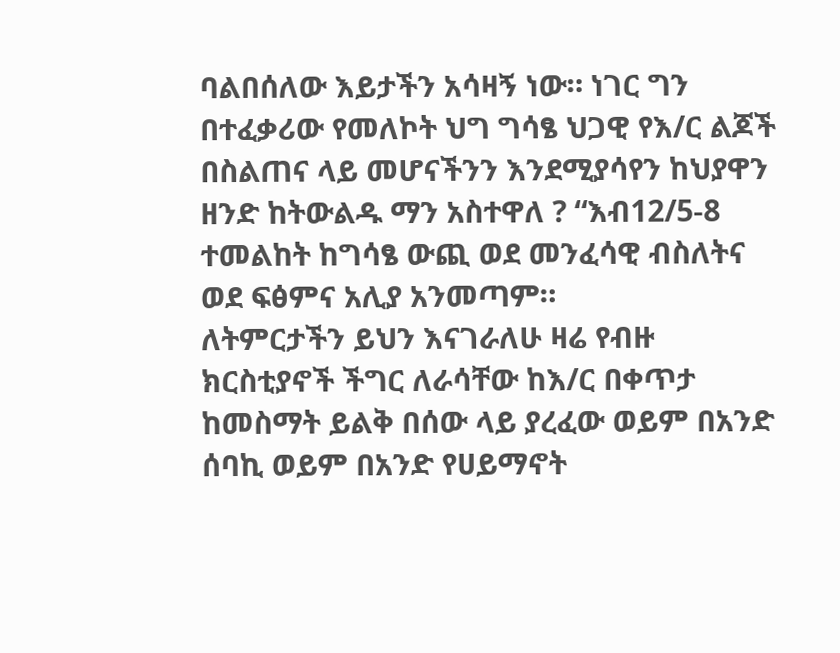ባልበሰለው እይታችን አሳዛኝ ነው። ነገር ግን በተፈቃሪው የመለኮት ህግ ግሳፄ ህጋዊ የእ/ር ልጆች በስልጠና ላይ መሆናችንን እንደሚያሳየን ከህያዋን ዘንድ ከትውልዱ ማን አስተዋለ ? “እብ12/5-8 ተመልከት ከግሳፄ ውጪ ወደ መንፈሳዊ ብስለትና ወደ ፍፅምና አሊያ አንመጣም።
ለትምርታችን ይህን እናገራለሁ ዛሬ የብዙ ክርስቲያኖች ችግር ለራሳቸው ከእ/ር በቀጥታ ከመስማት ይልቅ በሰው ላይ ያረፈው ወይም በአንድ ሰባኪ ወይም በአንድ የሀይማኖት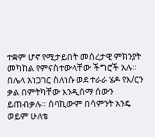ተቋም ሆኖ የሚታይበት መሰረታዊ ምክንያት መካከል የምናስተውላቸው ችግሮች አሉ። በሌላ አነጋገር ስለነሱ ወደ ተራራ ሄዶ የእ/ርን ቃል በምትካቸው እንዲሰማ ሰውን ይጠብቃሉ። ሰባኪውም በሳምንት አንዴ ወይም ሁለቴ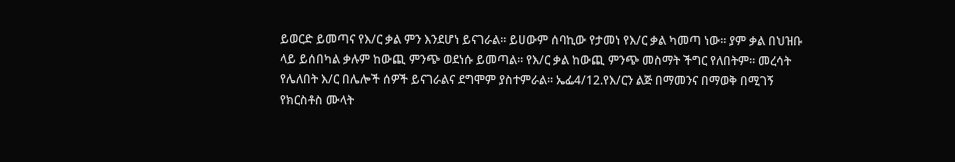ይወርድ ይመጣና የእ/ር ቃል ምን እንደሆነ ይናገራል። ይሀውም ሰባኪው የታመነ የእ/ር ቃል ካመጣ ነው። ያም ቃል በህዝቡ ላይ ይሰበካል ቃሉም ከውጪ ምንጭ ወደነሱ ይመጣል። የእ/ር ቃል ከውጪ ምንጭ መስማት ችግር የለበትም። መረሳት የሌለበት እ/ር በሌሎች ሰዎች ይናገራልና ደግሞም ያስተምራል። ኤፌ4/12.የእ/ርን ልጅ በማመንና በማወቅ በሚገኝ የክርስቶስ ሙላት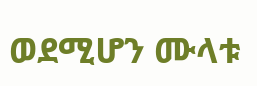ወደሚሆን ሙላቱ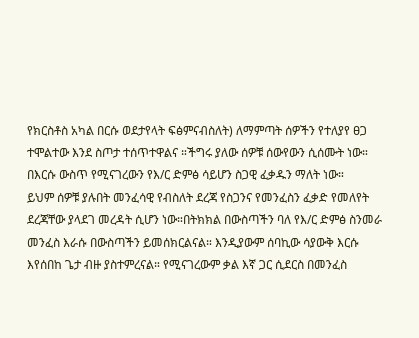የክርስቶስ አካል በርሱ ወደታየላት ፍፅምናብስለት) ለማምጣት ሰዎችን የተለያየ ፀጋ ተሞልተው እንደ ስጦታ ተሰጥተዋልና ።ችግሩ ያለው ሰዎቹ ሰውየውን ሲሰሙት ነው። በእርሱ ውስጥ የሚናገረውን የእ/ር ድምፅ ሳይሆን ስጋዊ ፈቃዱን ማለት ነው።
ይህም ሰዎቹ ያሉበት መንፈሳዊ የብስለት ደረጃ የስጋንና የመንፈስን ፈቃድ የመለየት ደረጃቸው ያላደገ መረዳት ሲሆን ነው።በትክክል በውስጣችን ባለ የእ/ር ድምፅ ስንመራ መንፈስ እራሱ በውስጣችን ይመሰክርልናል። እንዲያውም ሰባኪው ሳያውቅ እርሱ እየሰበከ ጌታ ብዙ ያስተምረናል። የሚናገረውም ቃል እኛ ጋር ሲደርስ በመንፈስ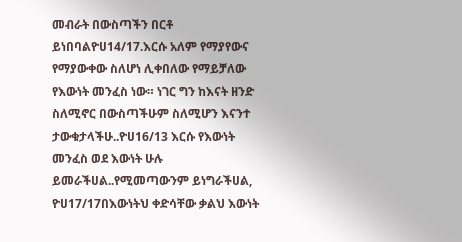መብራት በውስጣችን በርቶ ይነበባልዮሀ14/17.እርሱ አለም የማያየውና የማያውቀው ስለሆነ ሊቀበለው የማይቻለው የእውነት መንፈስ ነው። ነገር ግን ከእናት ዘንድ ስለሚኖር በውስጣችሁም ስለሚሆን እናንተ ታውቁታላችሁ..ዮሀ16/13 እርሱ የእውነት መንፈስ ወደ እውነት ሁሉ ይመራችሀል..የሚመጣውንም ይነግራችሀል, ዮሀ17/17በእውነትህ ቀድሳቸው ቃልህ እውነት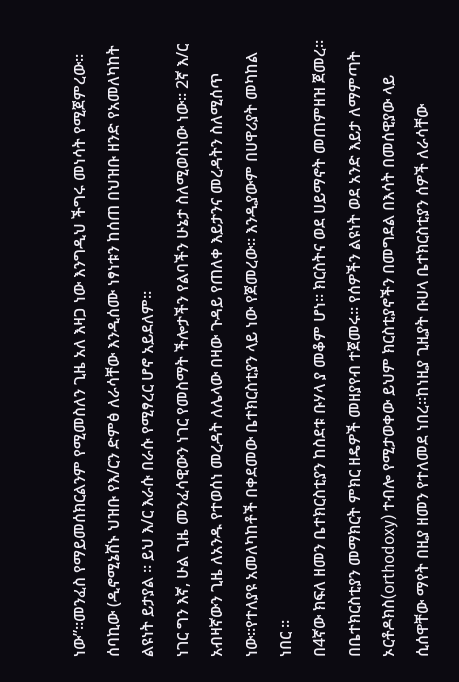ነው”።መንፈስ የማይመሰክርልንም የሚመስለን ጊዜ አለ እዛጋ ነው እንግዲህ ችግሩ መነሳት የሚጀምረው። ሰባኪው (ዲኖሚኔሸኑ ህዝቡ የእ/ርን ድምፅ ለራሳቸው እንዲሰሙ ነፃነቱን ከሰጠ በህዝቡ ዘንድ የአመለካከት ልዩነት ይታያል ። ይህ እ/ር እራሱ በራሱ የሚፃረር ሆኖ አይደለም።
ነገር ግን እኛ, ሁል ጊዜ መንፈሳዊውን ነገር የመስማት ችሎታችን የልባችን ሁኔታ ስለሚወስነው ነው። 2ኛ እ/ር አብዛኛውን ጊዜ ለአንዱ የተወሰነ መረዳት ለሌላው በዛው ጉዳይ የጠለቀ እይታንና መረዳትን ስለሚሰጥ ነው።የተለያዩ አመለካከቶች በቀደመው ቤተክርስቲያን ላይ ነው የጀመረው። እንዲያውም በሀዋሪያት መካከል ነበር ።
በ4ኛው ክፍለ ዘመን ቤተክርስቲያን ከስደቱ ቡሃላ ያ መቆም ሆነ። ክርስትና ወደ ሀይማኖት መጠምዘዝ ጀመረ። በቤተክርስቲያን መማክርት ምክር ዘዴዎች መዘያየብ ተጀመሩ። የሰዎችን ልዩነት ወደ አንድ እይታ ለማምጣት ኦርቶዶክስ(orthodoxy) ተብሎ የሚታወቀው ይህም ክርስቲያኖችን በመግደል በእሳት በመሰዊያው ላይ ሲሰዋቸው ማየት በዚያ ዘመን የተለመደ ነበረ።ከነዚያ ጊዚያት ቡሀላ ቤተክርስቲያን ሰዎች ለራሳቸው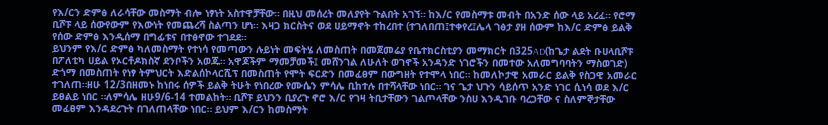የእ/ርን ድምፅ ለራሳቸው መስማት ብሎ ነፃነት አስተዋቻቸው። በዚህ መሰረት መለያየት ጉልበት አገኘ። ከእ/ር የመስማቱ መብት በአንድ ሰው ላይ አረፈ። የሮማ ቢሾፑ ላይ ሰውየውም የእውነት የመጨረሻ ስልጣን ሆነ። እዛጋ ክርስትና ወደ ሀይማኖት ተከረበተ (ተገለበጠ፤ተቀየረ፤ሌላ ገፅታ ያዘ ሰውም ከእ/ር ድምፅ ይልቅ የሰው ድምፅ እንዲሰማ በግፊቱና በተፅኖው ተገደደ።
ይህንም የእ/ር ድምፅ ካለመስማት የተነሳ የመጣውን ሉይነት መፍትሄ ለመስጠት በመጀመሬያ የቤተክርስቲያን መማክርት በ325AD(ከጌታ ልደት ቡሀላቢሾፑ በፖለቲካ ሀይል የኦርቶዶክስኛ ደንቦችን አወጁ። አዋጆችም ማመቻመች፤ መሸንገል ለሁለት ወገኖች አንዳንድ ነገሮችን በመተው አለመግባባትን ማስወገድ) ድጎማ በመስጠት የነፃ ትምህርት እድልሰኮላርሺፕ በመስጠት የሞት ፍርድን በመፈፀም በውግዘት የተሞላ ነበር። ከመለኮታዊ አመራር ይልቅ የስጋዊ አመራር ተገለጠ።ዘሁ 12/3በዘመኑ ከነበሩ ሰዎች ይልቅ ትሁት የነበረው የሙሴን ምሳሌ ቢከተሉ በተሻላቸው ነበር። ገና ጌታ ህጉን ሳይሰጥ አንድ ነገር ሲነሳ ወደ እ/ር ይፀልይ ነበር ።ለምሳሌ ዘሁ9/6-14 ተመልከት። ቢሾፑ ይህንን ቢያረጉ ኖሮ እ/ር የገዛ ትቢታቸውን ገልጦላቸው ንስሀ እንዲገቡ ባረጋቸው ና ስለምኞታቸው መፈፀም እንዳደረጉት በገለጠላቸው ነበር። ይህም እ/ርን ከመስማት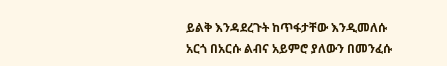ይልቅ እንዳደረጉት ከጥፋታቸው እንዲመለሱ አርጎ በአርሱ ልብና አይምሮ ያለውን በመንፈሱ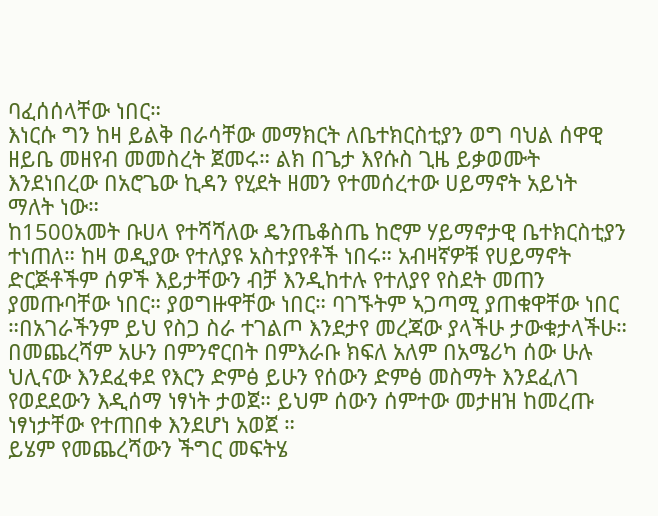ባፈሰሰላቸው ነበር።
እነርሱ ግን ከዛ ይልቅ በራሳቸው መማክርት ለቤተክርስቲያን ወግ ባህል ሰዋዊ ዘይቤ መዘየብ መመስረት ጀመሩ። ልክ በጌታ እየሱስ ጊዜ ይቃወሙት እንደነበረው በአሮጌው ኪዳን የሂደት ዘመን የተመሰረተው ሀይማኖት አይነት ማለት ነው።
ከ1500አመት ቡሀላ የተሻሻለው ዴንጤቆስጤ ከሮም ሃይማኖታዊ ቤተክርስቲያን ተነጠለ። ከዛ ወዲያው የተለያዩ አስተያየቶች ነበሩ። አብዛኛዎቹ የሀይማኖት ድርጅቶችም ሰዎች እይታቸውን ብቻ እንዲከተሉ የተለያየ የስደት መጠን ያመጡባቸው ነበር። ያወግዙዋቸው ነበር። ባገኙትም ኣጋጣሚ ያጠቁዋቸው ነበር ።በአገራችንም ይህ የስጋ ስራ ተገልጦ እንደታየ መረጃው ያላችሁ ታውቁታላችሁ። በመጨረሻም አሁን በምንኖርበት በምእራቡ ክፍለ አለም በአሜሪካ ሰው ሁሉ ህሊናው እንደፈቀደ የእርን ድምፅ ይሁን የሰውን ድምፅ መስማት እንደፈለገ የወደደውን እዲሰማ ነፃነት ታወጀ። ይህም ሰውን ሰምተው መታዘዝ ከመረጡ ነፃነታቸው የተጠበቀ እንደሆነ አወጀ ።
ይሄም የመጨረሻውን ችግር መፍትሄ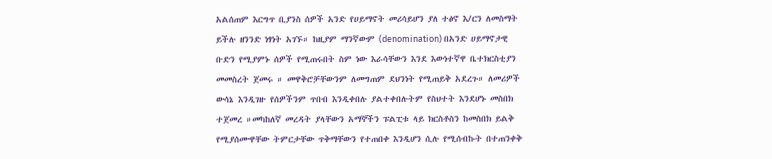አልሰጠም እርግጥ ቢያንስ ሰዎች አንድ የሀይማኖት መሪሳይሆን ያለ ተፅኖ እ/ርን ለመስማት ይችሉ ዘንንድ ነፃነት አገኙ። ከዚያም ማንኛውም (denomination) በአንድ ሀይማኖታዊ ቡድን የሚያምኑ ሰዎች የሚጠሩበት ስም ነው እራሳቸውን እንደ እውነተኛዋ ቤተክርስቲያን መመስረት ጀመሩ ። መዋቅሮቻቸውንም ለመግጠም ደህንነት የሚጠይቅ አደረጉ። ለመሪዎች ውሳኔ እንዲገዙ የሰዎችንም ጥበብ እንዲቀበሉ ያልተቀበሉትም የስህተት እንደሆኑ መስበክ ተጀመረ ።መካከለኛ መረዳት ያላቸውን አማኞችን ፑልፒቱ ላይ ክርስቶስን ከመስበክ ይልቅ የሚያሰሙዋቸው ትምርታቸው ጥቅማቸውን የተጠበቀ እንዲሆን ሲሉ የሚሰብኩት በተጠንቀቅ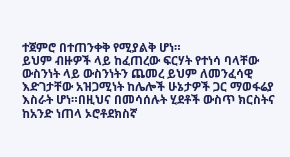ተጀምሮ በተጠንቀቅ የሚያልቅ ሆነ።
ይህም ብዙዎች ላይ ከፈጠረው ፍርሃት የተነሳ ባላቸው ውስንነት ላይ ውስንነትን ጨመረ ይህም ለመንፈሳዊ እድገታቸው አዝጋሚነት ከሌሎች ሁኔታዎች ጋር ማወፋሬያ እስራት ሆነ።በዚህና በመሳሰሉት ሂደቶች ውስጥ ክርስትና ከአንድ ነጠላ ኦሮቶደክስኛ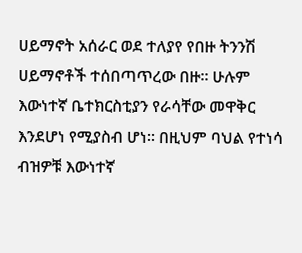ሀይማኖት አሰራር ወደ ተለያየ የበዙ ትንንሽ ሀይማኖቶች ተሰበጣጥረው በዙ። ሁሉም እውነተኛ ቤተክርስቲያን የራሳቸው መዋቅር እንደሆነ የሚያስብ ሆነ። በዚህም ባህል የተነሳ ብዝዎቹ እውነተኛ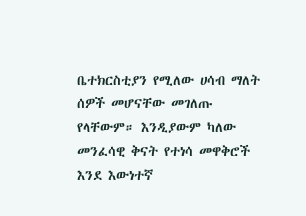ቤተክርስቲያን የሚለው ሀሳብ ማለት ሰዎች መሆናቸው መገለጡ የላቸውም። እንዲያውም ካለው መንፈሳዊ ቅናት የተነሳ መዋቅሮች እንደ እውነተኛ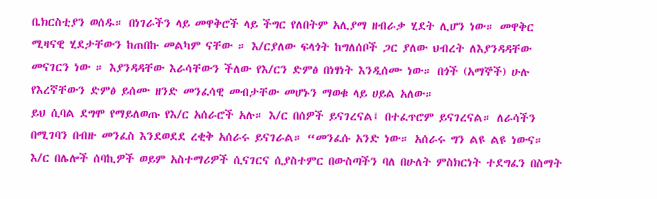ቤክርስቲያን ወሰዱ። በነገራችን ላይ መዋቅሮች ላይ ችግር የለበትም አሊያማ ዘብራቃ ሂደት ሊሆን ነው። መዋቅር ሚዛናዊ ሂደታቸውን ከጠበኩ መልካም ናቸው ። እ/ርያለው ፍላጎት ከግለሰቦች ጋር ያለው ህብረት ለእያንዳዳቸው መናገርን ነው ። እያንዳዳቸው እራሳቸውን ችለው የእ/ርን ድምፅ በነፃነት እንዲሰሙ ነው። በጎች (አማኞች) ሁሉ የእረኛቸውን ድምፅ ይሰሙ ዘንድ መንፈሳዊ መብታቸው መሆኑን ማወቁ ላይ ሀይል አለው።
ይህ ሲባል ደግሞ የማይለወጡ የእ/ር አሰራሮች አሉ። እ/ር በሰዎች ይናገረናል፤ በተፈጥሮም ይናገረናል። ለራሳችን በሚገባን በብዙ መንፈስ እንደወደደ ረቂቅ አሰራሩ ይናገራል። “መንፈሱ አንድ ነው። አሰራሩ ግን ልዩ ልዩ ነውና። እ/ር በሌሎች ሰባኪዎች ወይም አስተማሪዎች ሲናገርና ሲያስተምር በውስጣችን ባለ በሁለት ምስክርነት ተደግፈን በስማት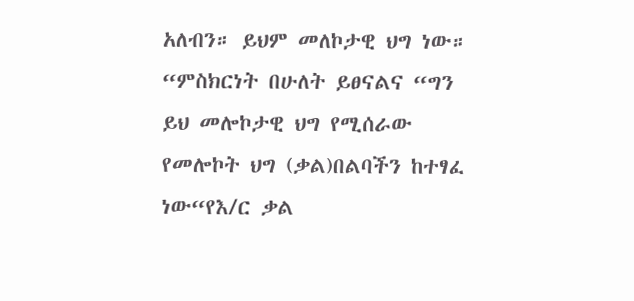አለብን። ይህም መለኮታዊ ህግ ነው። “ምስክርነት በሁለት ይፀናልና “ግን ይህ መሎኮታዊ ህግ የሚሰራው የመሎኮት ህግ (ቃል)በልባችን ከተፃፈ ነው“የእ/ር ቃል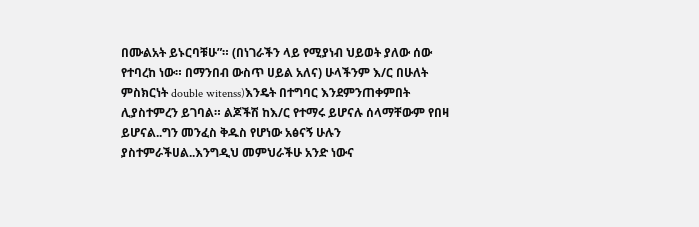በሙልአት ይኑርባቹሁ”። (በነገራችን ላይ የሚያነብ ህይወት ያለው ሰው የተባረከ ነው። በማንበብ ውስጥ ሀይል አለና) ሁላችንም እ/ር በሁለት ምስክርነት double witenss)እንዴት በተግባር እንደምንጠቀምበት ሊያስተምረን ይገባል። ልጆችሽ ከእ/ር የተማሩ ይሆናሉ ሰላማቸውም የበዛ ይሆናል..ግን መንፈስ ቅዱስ የሆነው አፅናኝ ሁሉን ያስተምራችሀል..እንግዲህ መምህራችሁ አንድ ነውና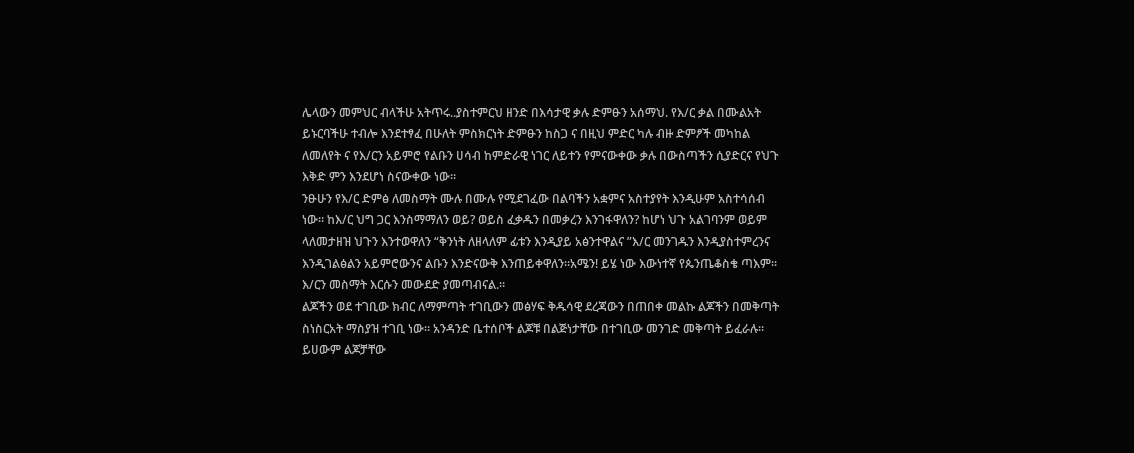ሌላውን መምህር ብላችሁ አትጥሩ..ያስተምርህ ዘንድ በእሳታዊ ቃሉ ድምፁን አሰማህ. የእ/ር ቃል በሙልአት ይኑርባችሁ ተብሎ እንደተፃፈ በሁለት ምስክርነት ድምፁን ከስጋ ና በዚህ ምድር ካሉ ብዙ ድምፆች መካከል ለመለየት ና የእ/ርን አይምሮ የልቡን ሀሳብ ከምድራዊ ነገር ለይተን የምናውቀው ቃሉ በውስጣችን ሲያድርና የህጉ እቅድ ምን እንደሆነ ስናውቀው ነው።
ንፁሁን የእ/ር ድምፅ ለመስማት ሙሉ በሙሉ የሚደገፈው በልባችን አቋምና አስተያየት እንዲሁም አስተሳሰብ ነው። ከእ/ር ህግ ጋር እንስማማለን ወይ? ወይስ ፈቃዱን በመቃረን እንገፋዋለን? ከሆነ ህጉ አልገባንም ወይም ላለመታዘዝ ህጉን እንተወዋለን “ቅንነት ለዘላለም ፊቱን እንዲያይ አፅንተዋልና ”እ/ር መንገዱን እንዲያስተምረንና እንዲገልፅልን አይምሮውንና ልቡን እንድናውቅ እንጠይቀዋለን።አሜን! ይሄ ነው እውነተኛ የጴንጤቆስቄ ጣእም።
እ/ርን መስማት እርሱን መውደድ ያመጣብናል.።
ልጆችን ወደ ተገቢው ክብር ለማምጣት ተገቢውን መፅሃፍ ቅዱሳዊ ደረጃውን በጠበቀ መልኩ ልጆችን በመቅጣት ስነስርአት ማስያዝ ተገቢ ነው። አንዳንድ ቤተሰቦች ልጆቹ በልጅነታቸው በተገቢው መንገድ መቅጣት ይፈራሉ። ይሀውም ልጆቻቸው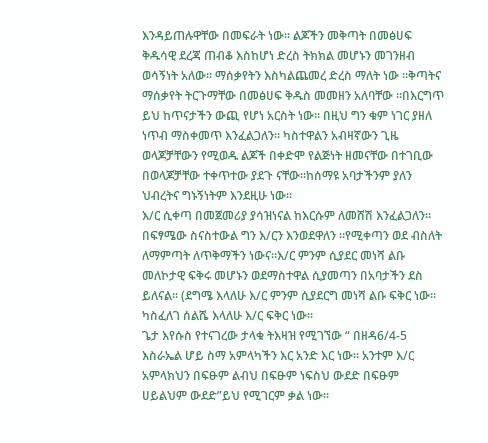እንዳይጠሉዋቸው በመፍራት ነው። ልጆችን መቅጣት በመፅሀፍ ቅዱሳዊ ደረጃ ጠብቆ እስከሆነ ድረስ ትክክል መሆኑን መገንዘብ ወሳኝነት አለው። ማሰቃየትን እስካልጨመረ ድረስ ማለት ነው ።ቅጣትና ማሰቃየት ትርጉማቸው በመፅሀፍ ቅዱስ መመዘን አለባቸው ።በእርግጥ ይህ ከጥናታችን ውጪ የሆነ አርስት ነው። በዚህ ግን ቁም ነገር ያዘለ ነጥብ ማስቀመጥ እንፈልጋለን። ካስተዋልን አብዛኛውን ጊዜ ወላጆቻቸውን የሚወዱ ልጆች በቀድሞ የልጅነት ዘመናቸው በተገቢው በወላጆቻቸው ተቀጥተው ያደጉ ናቸው።ከሰማዩ አባታችንም ያለን ህብረትና ግኑኝነትም እንደዚሁ ነው።
እ/ር ሲቀጣ በመጀመሪያ ያሳዝነናል ከእርሱም ለመሸሽ እንፈልጋለን። በፍፃሜው ስናስተውል ግን እ/ርን እንወደዋለን ።የሚቀጣን ወደ ብስለት ለማምጣት ለጥቅማችን ነውና።እ/ር ምንም ሲያደር መነሻ ልቡ መለኮታዊ ፍቅሩ መሆኑን ወደማስተዋል ሲያመጣን በአባታችን ደስ ይለናል። (ደግሜ እላለሁ እ/ር ምንም ሲያደርግ መነሻ ልቡ ፍቅር ነው። ካስፈለገ ሰልሼ እላለሁ እ/ር ፍቅር ነው።
ጌታ እየሱስ የተናገረው ታላቁ ትእዛዝ የሚገኘው “ በዘዳ6/4-5 እስራኤል ሆይ ስማ አምላካችን እር አንድ እር ነው። አንተም እ/ር አምላክህን በፍፁም ልብህ በፍፁም ነፍስህ ውደድ በፍፁም ሀይልህም ውደድ”ይህ የሚገርም ቃል ነው።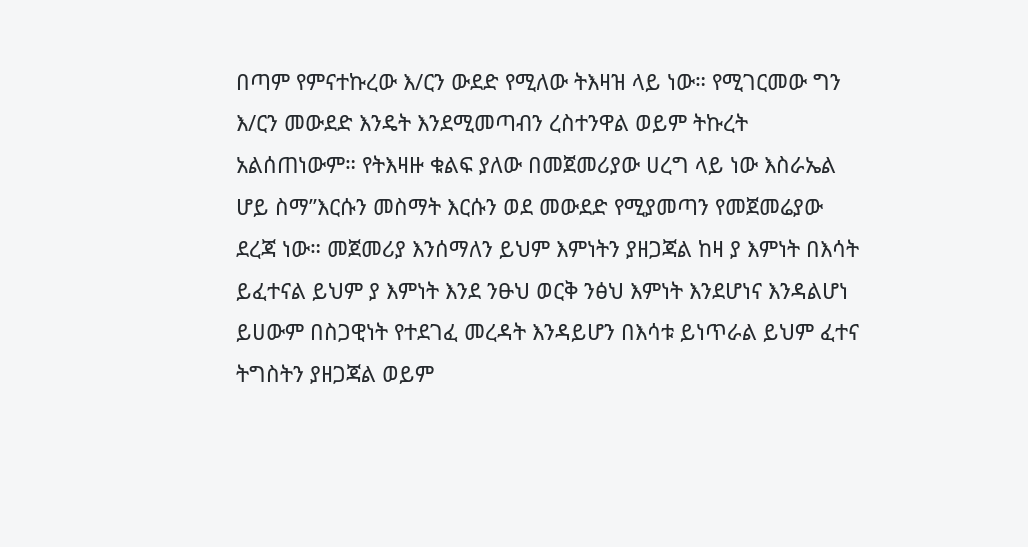በጣም የምናተኩረው እ/ርን ውደድ የሚለው ትእዛዝ ላይ ነው። የሚገርመው ግን እ/ርን መውደድ እንዴት እንደሚመጣብን ረስተንዋል ወይም ትኩረት አልሰጠነውም። የትእዛዙ ቁልፍ ያለው በመጀመሪያው ሀረግ ላይ ነው እስራኤል ሆይ ስማ”እርሱን መስማት እርሱን ወደ መውደድ የሚያመጣን የመጀመሬያው ደረጃ ነው። መጀመሪያ እንሰማለን ይህም እምነትን ያዘጋጃል ከዛ ያ እምነት በእሳት ይፈተናል ይህም ያ እምነት እንደ ንፁህ ወርቅ ንፅህ እምነት እንደሆነና እንዳልሆነ ይሀውም በስጋዊነት የተደገፈ መረዳት እንዳይሆን በእሳቱ ይነጥራል ይህም ፈተና ትግስትን ያዘጋጃል ወይም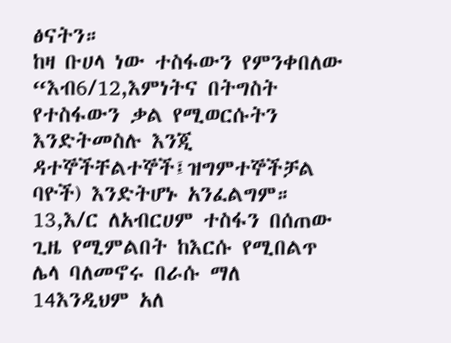ፅናትን።
ከዛ ቡሀላ ነው ተስፋውን የምንቀበለው “እብ6/12,እምነትና በትግስት የተስፋውን ቃል የሚወርሱትን እንድትመስሉ እንጂ ዳተኞችቸልተኞች፤ዝግምተኞችቻል ባዮች) እንድትሆኑ አንፈልግም። 13,እ/ር ለአብርሀም ተስፋን በሰጠው ጊዜ የሚምልበት ከእርሱ የሚበልጥ ሌላ ባለመኖሩ በራሱ ማለ 14እንዲህም አለ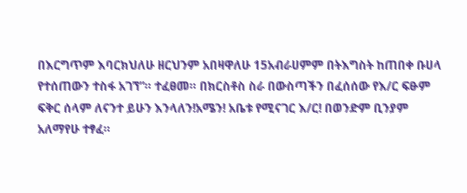በእርግጥም እባርክህለሁ ዘርህንም አበዛዋለሁ 15አብራሀምም በትእግስት ከጠበቀ ቡሀላ የተሰጠውን ተስፋ አገኘ”። ተፈፀመ። በክርስቶስ ስራ በውስጣችን በፈሰሰው የእ/ር ፍፁም ፍቅር ሰላም ለናንተ ይሁን እንላለን!አሜን! አቤቱ የሚናገር እ/ር! በወንድም ቢንያም አለማየሁ ተፃፈ።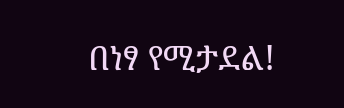በነፃ የሚታደል!